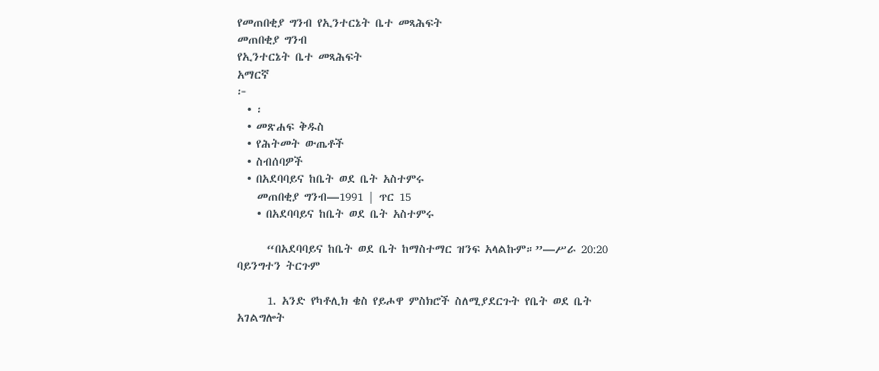የመጠበቂያ ግንብ የኢንተርኔት ቤተ መጻሕፍት
መጠበቂያ ግንብ
የኢንተርኔት ቤተ መጻሕፍት
አማርኛ
፦
  • ፡
  • መጽሐፍ ቅዱስ
  • የሕትመት ውጤቶች
  • ስብሰባዎች
  • በአደባባይና ከቤት ወደ ቤት አስተምሩ
    መጠበቂያ ግንብ—1991 | ጥር 15
    • በአደባባይና ከቤት ወደ ቤት አስተምሩ

      “በአደባባይና ከቤት ወደ ቤት ከማስተማር ዝንፍ አላልኩም።”—ሥራ 20:20 ባይንግተን ትርጉም

      1. አንድ የካቶሊክ ቄስ የይሖዋ ምስክሮች ስለሚያደርጉት የቤት ወደ ቤት አገልግሎት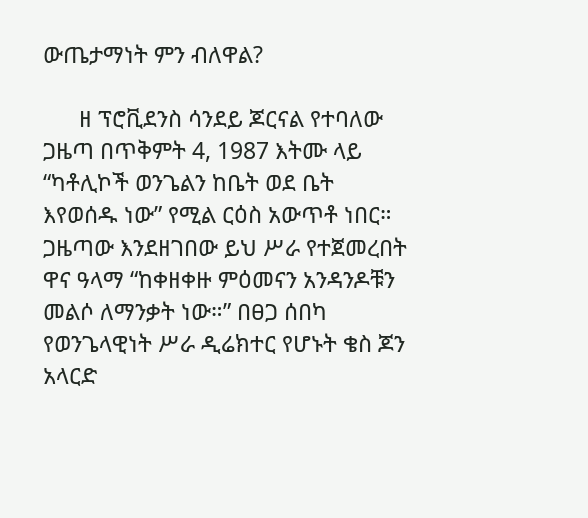ውጤታማነት ምን ብለዋል?

      ዘ ፕሮቪደንስ ሳንደይ ጆርናል የተባለው ጋዜጣ በጥቅምት 4, 1987 እትሙ ላይ “ካቶሊኮች ወንጌልን ከቤት ወደ ቤት እየወሰዱ ነው” የሚል ርዕስ አውጥቶ ነበር። ጋዜጣው እንደዘገበው ይህ ሥራ የተጀመረበት ዋና ዓላማ “ከቀዘቀዙ ምዕመናን አንዳንዶቹን መልሶ ለማንቃት ነው።” በፀጋ ሰበካ የወንጌላዊነት ሥራ ዲሬክተር የሆኑት ቄስ ጆን አላርድ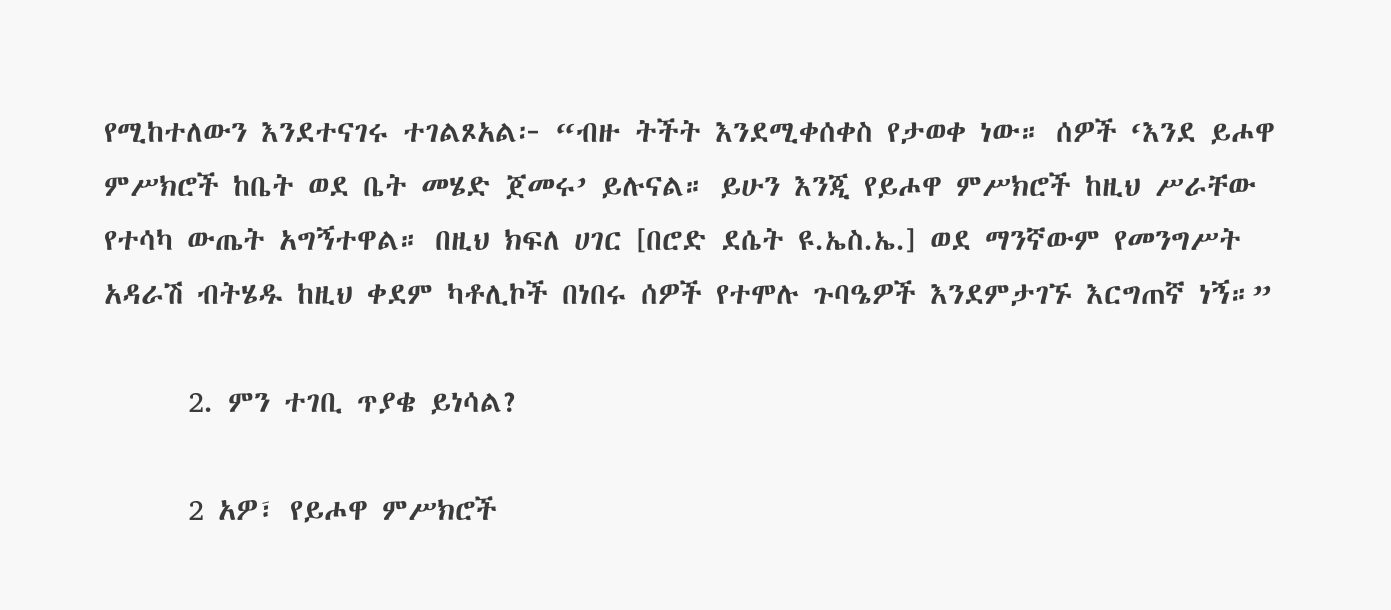የሚከተለውን እንደተናገሩ ተገልጾአል፦ “ብዙ ትችት እንደሚቀሰቀስ የታወቀ ነው። ሰዎች ‘እንደ ይሖዋ ምሥክሮች ከቤት ወደ ቤት መሄድ ጀመሩ’ ይሉናል። ይሁን እንጂ የይሖዋ ምሥክሮች ከዚህ ሥራቸው የተሳካ ውጤት አግኝተዋል። በዚህ ክፍለ ሀገር [በሮድ ደሴት ዩ.ኤስ.ኤ.] ወደ ማንኛውም የመንግሥት አዳራሽ ብትሄዱ ከዚህ ቀደም ካቶሊኮች በነበሩ ሰዎች የተሞሉ ጉባዔዎች እንደምታገኙ እርግጠኛ ነኝ።”

      2. ምን ተገቢ ጥያቄ ይነሳል?

      2 አዎ፣ የይሖዋ ምሥክሮች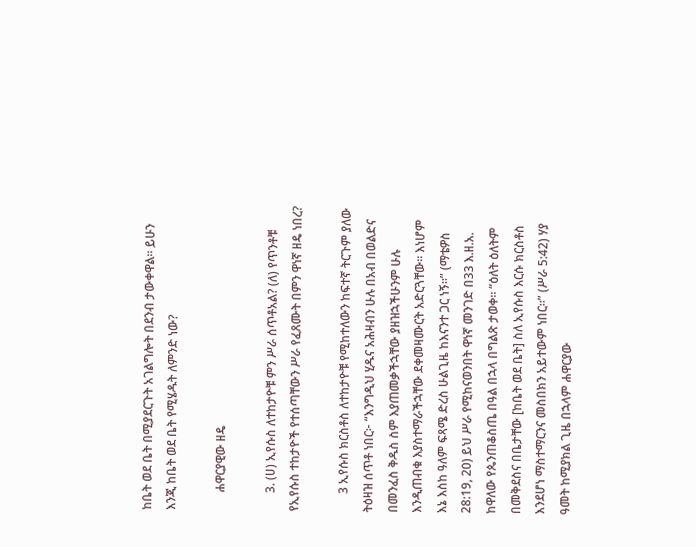ከቤት ወደ ቤት በሚያደርጉት አገልግሎት በደንብ ታውቀዋል። ይሁን እንጂ ከቤት ወደ ቤት የሚሄዱት ለምንድ ነው?

      ሐዋርያዊው ዘዴ

      3. (ሀ) ኢየሱስ ለተከታዮቹ ምን ሥራ ሰጥቶአል? (ለ) የጥንቶቹ የኢየሱስ ተከታዮች የተሰጣቸውን ሥራ የፈጸሙት በምን ዋነኛ ዘዴ ነበረ?

      3 ኢየሱስ ክርስቶስ ለተከታዮቹ የሚከተለውን ከፍተኛ ትርጉም ያለው ትዕዛዝ ሰጥቶ ነበር፦ “እንግዲህ ሂዱና አሕዛብን ሁሉ በአብ በወልድና በመንፈስ ቅዱስ ስም እያጠመቃችኋቸው ያዘዝኋችሁንም ሁሉ እንዲጠብቁ እያስተማራችኋቸው ደቀመዛሙርት አድርጓቸው። እነሆም እኔ እስከ ዓለም ፍጻሜ ድረስ ሁልጊዜ ከእናንተ ጋር ነኝ።” (ማቴዎስ 28:19, 20) ይህ ሥራ የሚከናወንበት ዋነኛ መንገድ በ33 እ.ዘ.አ. ከዋለው የጴንጠቆስጤ በዓል በኋላ በግልጽ ታወቀ። “ዕለት ዕለትም በመቅደስና በቤታቸው [ከቤት ወደ ቤት] ስለ ኢየሱስ እርሱ ክርስቶስ እንደሆነ ማስተማርንና መስበክን አይተውም ነበር።” (ሥራ 5:42) ሃያ ዓመት ከሚያክል ጊዜ በኋላም ሐዋርያው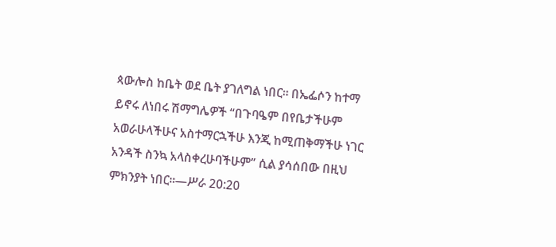ጳውሎስ ከቤት ወደ ቤት ያገለግል ነበር። በኤፌሶን ከተማ ይኖሩ ለነበሩ ሽማግሌዎች “በጉባዔም በየቤታችሁም አወራሁላችሁና አስተማርኋችሁ እንጂ ከሚጠቅማችሁ ነገር አንዳች ስንኳ አላስቀረሁባችሁም” ሲል ያሳሰበው በዚህ ምክንያት ነበር።—ሥራ 20:20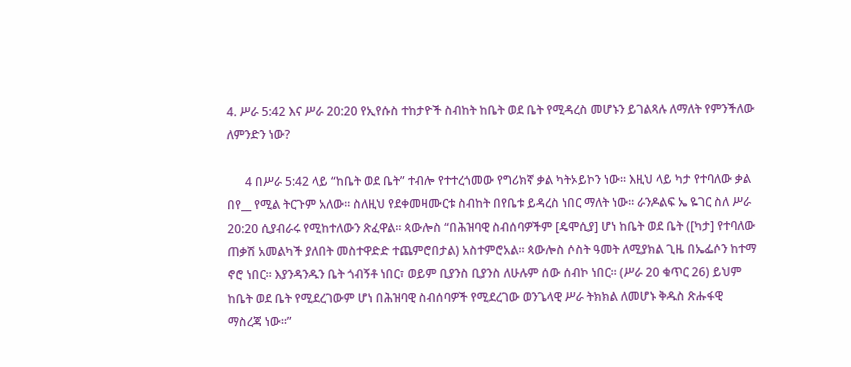4. ሥራ 5:42 እና ሥራ 20:20 የኢየሱስ ተከታዮች ስብከት ከቤት ወደ ቤት የሚዳረስ መሆኑን ይገልጻሉ ለማለት የምንችለው ለምንድን ነው?

      4 በሥራ 5:42 ላይ “ከቤት ወደ ቤት” ተብሎ የተተረጎመው የግሪክኛ ቃል ካትኦይኮን ነው። እዚህ ላይ ካታ የተባለው ቃል በየ__ የሚል ትርጉም አለው። ስለዚህ የደቀመዛሙርቱ ስብከት በየቤቱ ይዳረስ ነበር ማለት ነው። ራንዶልፍ ኤ ዬገር ስለ ሥራ 20:20 ሲያብራሩ የሚከተለውን ጽፈዋል። ጳውሎስ “በሕዝባዊ ስብሰባዎችም [ዴሞሲያ] ሆነ ከቤት ወደ ቤት ([ካታ] የተባለው ጠቃሽ አመልካች ያለበት መስተዋድድ ተጨምሮበታል) አስተምሮአል። ጳውሎስ ሶስት ዓመት ለሚያክል ጊዜ በኤፌሶን ከተማ ኖሮ ነበር። እያንዳንዱን ቤት ጎብኝቶ ነበር፣ ወይም ቢያንስ ቢያንስ ለሁሉም ሰው ሰብኮ ነበር። (ሥራ 20 ቁጥር 26) ይህም ከቤት ወደ ቤት የሚደረገውም ሆነ በሕዝባዊ ስብሰባዎች የሚደረገው ወንጌላዊ ሥራ ትክክል ለመሆኑ ቅዱስ ጽሑፋዊ ማስረጃ ነው።”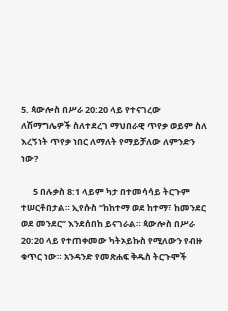5. ጳውሎስ በሥራ 20:20 ላይ የተናገረው ለሽማግሌዎች ስለተደረገ ማህበራዊ ጥየቃ ወይም ስለ እረኝነት ጥየቃ ነበር ለማለት የማይቻለው ለምንድን ነው?

      5 በሉቃስ 8:1 ላይም ካታ በተመሳሳይ ትርጉም ተሠርቶበታል። ኢየሱስ “ከከተማ ወደ ከተማ፣ ከመንደር ወደ መንደር” እንደሰበከ ይናገራል። ጳውሎስ በሥራ 20:20 ላይ የተጠቀመው ካትኦይኩስ የሚለውን የብዙ ቁጥር ነው። አንዳንድ የመጽሐፍ ቅዱስ ትርጉሞች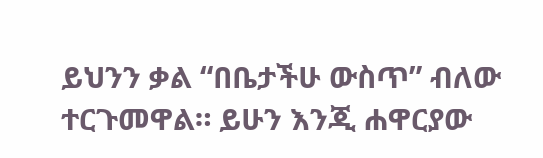ይህንን ቃል “በቤታችሁ ውስጥ” ብለው ተርጉመዋል። ይሁን እንጂ ሐዋርያው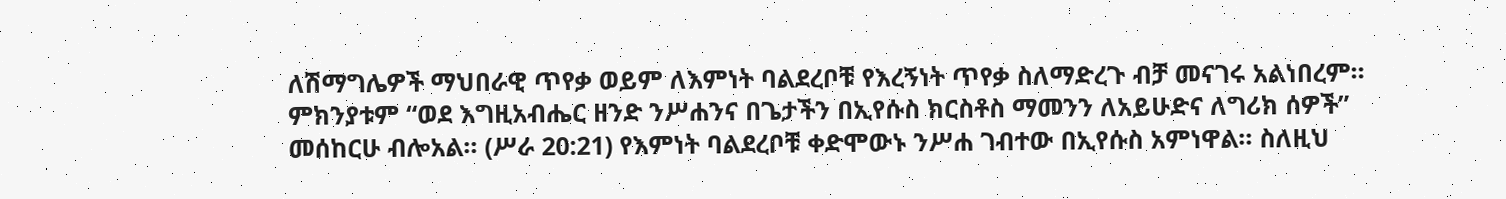ለሽማግሌዎች ማህበራዊ ጥየቃ ወይም ለእምነት ባልደረቦቹ የእረኝነት ጥየቃ ስለማድረጉ ብቻ መናገሩ አልነበረም። ምክንያቱም “ወደ እግዚአብሔር ዘንድ ንሥሐንና በጌታችን በኢየሱስ ክርስቶስ ማመንን ለአይሁድና ለግሪክ ሰዎች” መሰከርሁ ብሎአል። (ሥራ 20:21) የእምነት ባልደረቦቹ ቀድሞውኑ ንሥሐ ገብተው በኢየሱስ አምነዋል። ስለዚህ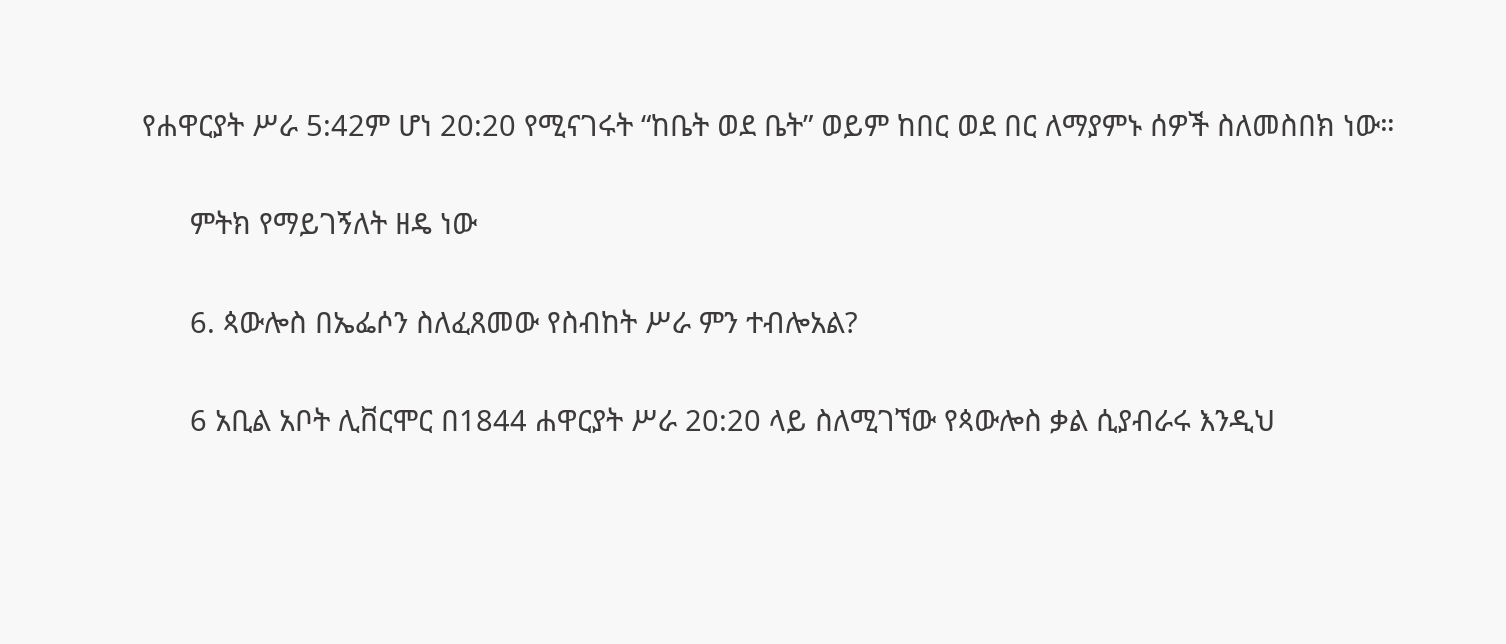የሐዋርያት ሥራ 5:42ም ሆነ 20:20 የሚናገሩት “ከቤት ወደ ቤት” ወይም ከበር ወደ በር ለማያምኑ ሰዎች ስለመስበክ ነው።

      ምትክ የማይገኝለት ዘዴ ነው

      6. ጳውሎስ በኤፌሶን ስለፈጸመው የስብከት ሥራ ምን ተብሎአል?

      6 አቢል አቦት ሊቨርሞር በ1844 ሐዋርያት ሥራ 20:20 ላይ ስለሚገኘው የጳውሎስ ቃል ሲያብራሩ እንዲህ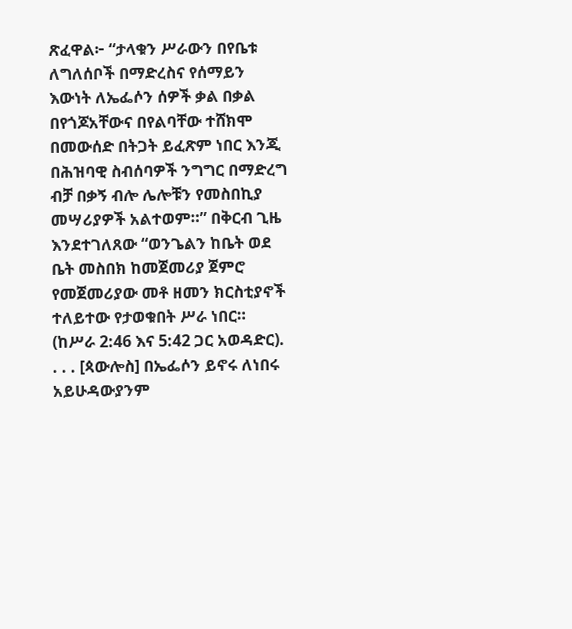ጽፈዋል፦ “ታላቁን ሥራውን በየቤቱ ለግለሰቦች በማድረስና የሰማይን እውነት ለኤፌሶን ሰዎች ቃል በቃል በየጎጆአቸውና በየልባቸው ተሸክሞ በመውሰድ በትጋት ይፈጽም ነበር እንጂ በሕዝባዊ ስብሰባዎች ንግግር በማድረግ ብቻ በቃኝ ብሎ ሌሎቹን የመስበኪያ መሣሪያዎች አልተወም።” በቅርብ ጊዜ እንደተገለጸው “ወንጌልን ከቤት ወደ ቤት መስበክ ከመጀመሪያ ጀምሮ የመጀመሪያው መቶ ዘመን ክርስቲያኖች ተለይተው የታወቁበት ሥራ ነበር። (ከሥራ 2:46 እና 5:42 ጋር አወዳድር). . . . [ጳውሎስ] በኤፌሶን ይኖሩ ለነበሩ አይሁዳውያንም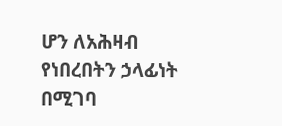ሆን ለአሕዛብ የነበረበትን ኃላፊነት በሚገባ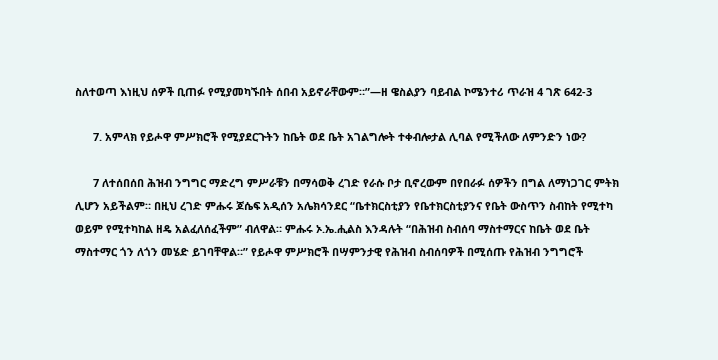ስለተወጣ እነዚህ ሰዎች ቢጠፉ የሚያመካኙበት ሰበብ አይኖራቸውም።”—ዘ ዌስልያን ባይብል ኮሜንተሪ ጥራዝ 4 ገጽ 642-3

      7. አምላክ የይሖዋ ምሥክሮች የሚያደርጉትን ከቤት ወደ ቤት አገልግሎት ተቀብሎታል ሊባል የሚችለው ለምንድን ነው?

      7 ለተሰበሰበ ሕዝብ ንግግር ማድረግ ምሥራቹን በማሳወቅ ረገድ የራሱ ቦታ ቢኖረውም በየበራፉ ሰዎችን በግል ለማነጋገር ምትክ ሊሆን አይችልም። በዚህ ረገድ ምሑሩ ጆሴፍ አዲሰን አሌክሳንደር “ቤተክርስቲያን የቤተክርስቲያንና የቤት ውስጥን ስብከት የሚተካ ወይም የሚተካከል ዘዴ አልፈለሰፈችም” ብለዋል። ምሑሩ ኦ.ኤ.ሒልስ እንዳሉት “በሕዝብ ስብሰባ ማስተማርና ከቤት ወደ ቤት ማስተማር ጎን ለጎን መሄድ ይገባቸዋል።” የይሖዋ ምሥክሮች በሣምንታዊ የሕዝብ ስብሰባዎች በሚሰጡ የሕዝብ ንግግሮች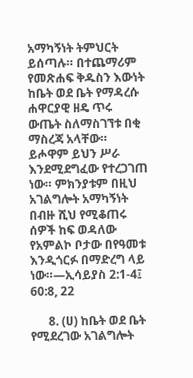አማካኝነት ትምህርት ይሰጣሉ። በተጨማሪም የመጽሐፍ ቅዱስን እውነት ከቤት ወደ ቤት የማዳረሱ ሐዋርያዊ ዘዴ ጥሩ ውጤት ስለማስገኘቱ በቂ ማስረጃ አላቸው። ይሖዋም ይህን ሥራ እንደሚደግፈው የተረጋገጠ ነው። ምክንያቱም በዚህ አገልግሎት አማካኝነት በብዙ ሺህ የሚቆጠሩ ሰዎች ከፍ ወዳለው የአምልኮ ቦታው በየዓመቱ እንዲጎርፉ በማድረግ ላይ ነው።—ኢሳይያስ 2:1-4፤ 60:8, 22

      8. (ሀ) ከቤት ወደ ቤት የሚደረገው አገልግሎት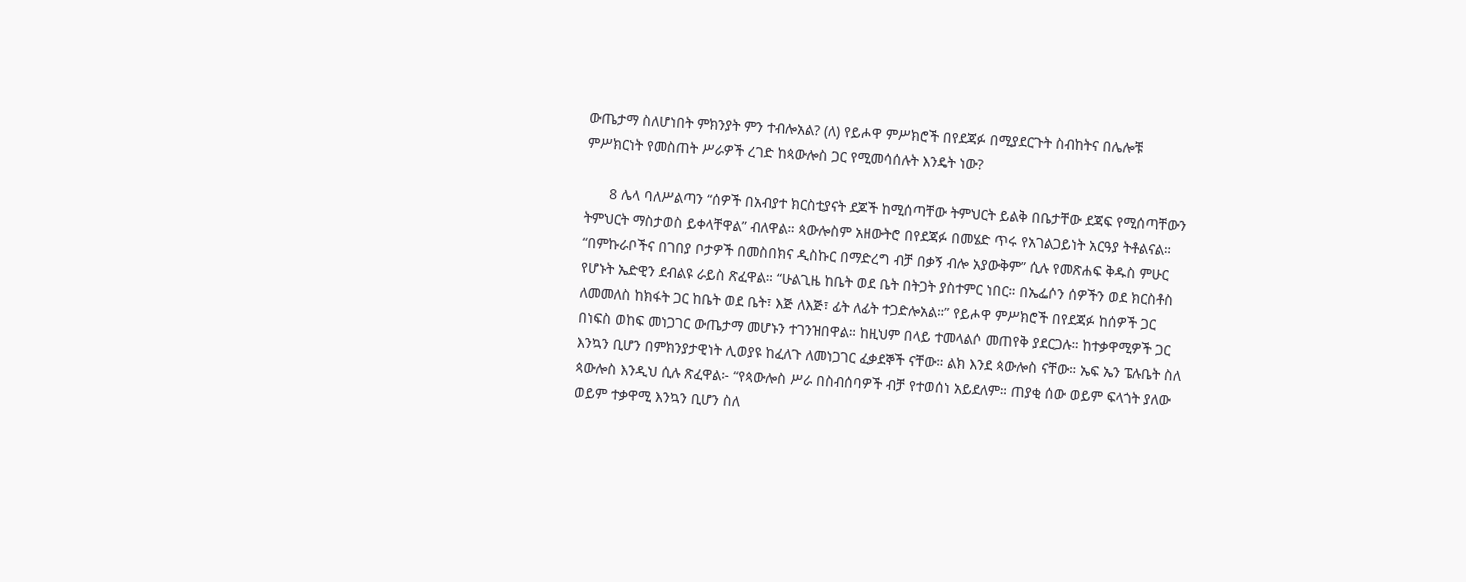ውጤታማ ስለሆነበት ምክንያት ምን ተብሎአል? (ለ) የይሖዋ ምሥክሮች በየደጃፉ በሚያደርጉት ስብከትና በሌሎቹ ምሥክርነት የመስጠት ሥራዎች ረገድ ከጳውሎስ ጋር የሚመሳሰሉት እንዴት ነው?

      8 ሌላ ባለሥልጣን “ሰዎች በአብያተ ክርስቲያናት ደጆች ከሚሰጣቸው ትምህርት ይልቅ በቤታቸው ደጃፍ የሚሰጣቸውን ትምህርት ማስታወስ ይቀላቸዋል” ብለዋል። ጳውሎስም አዘውትሮ በየደጃፉ በመሄድ ጥሩ የአገልጋይነት አርዓያ ትቶልናል። “በምኩራቦችና በገበያ ቦታዎች በመስበክና ዲስኩር በማድረግ ብቻ በቃኝ ብሎ አያውቅም” ሲሉ የመጽሐፍ ቅዱስ ምሁር የሆኑት ኤድዊን ደብልዩ ራይስ ጽፈዋል። “ሁልጊዜ ከቤት ወደ ቤት በትጋት ያስተምር ነበር። በኤፌሶን ሰዎችን ወደ ክርስቶስ ለመመለስ ከክፋት ጋር ከቤት ወደ ቤት፣ እጅ ለእጅ፣ ፊት ለፊት ተጋድሎአል።” የይሖዋ ምሥክሮች በየደጃፉ ከሰዎች ጋር በነፍስ ወከፍ መነጋገር ውጤታማ መሆኑን ተገንዝበዋል። ከዚህም በላይ ተመላልሶ መጠየቅ ያደርጋሉ። ከተቃዋሚዎች ጋር እንኳን ቢሆን በምክንያታዊነት ሊወያዩ ከፈለጉ ለመነጋገር ፈቃደኞች ናቸው። ልክ እንደ ጳውሎስ ናቸው። ኤፍ ኤን ፔሉቤት ስለ ጳውሎስ እንዲህ ሲሉ ጽፈዋል፦ “የጳውሎስ ሥራ በስብሰባዎች ብቻ የተወሰነ አይደለም። ጠያቂ ሰው ወይም ፍላጎት ያለው ወይም ተቃዋሚ እንኳን ቢሆን ስለ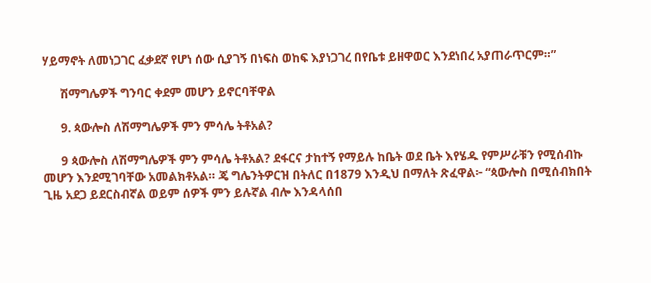ሃይማኖት ለመነጋገር ፈቃደኛ የሆነ ሰው ሲያገኝ በነፍስ ወከፍ እያነጋገረ በየቤቱ ይዘዋወር እንደነበረ አያጠራጥርም።”

      ሽማግሌዎች ግንባር ቀደም መሆን ይኖርባቸዋል

      9. ጳውሎስ ለሽማግሌዎች ምን ምሳሌ ትቶአል?

      9 ጳውሎስ ለሽማግሌዎች ምን ምሳሌ ትቶአል? ደፋርና ታከተኝ የማይሉ ከቤት ወደ ቤት እየሄዱ የምሥራቹን የሚሰብኩ መሆን እንደሚገባቸው አመልክቶአል። ጄ ግሌንትዎርዝ በትለር በ1879 እንዲህ በማለት ጽፈዋል፦ “ጳውሎስ በሚሰብክበት ጊዜ አደጋ ይደርስብኛል ወይም ሰዎች ምን ይሉኛል ብሎ እንዳላሰበ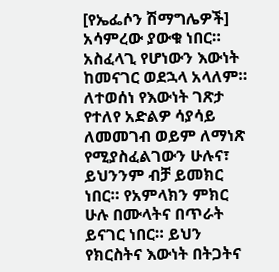[የኤፌሶን ሽማግሌዎች] አሳምረው ያውቁ ነበር። አስፈላጊ የሆነውን እውነት ከመናገር ወደኋላ አላለም። ለተወሰነ የእውነት ገጽታ የተለየ አድልዎ ሳያሳይ ለመመገብ ወይም ለማነጽ የሚያስፈልገውን ሁሉና፣ ይህንንም ብቻ ይመክር ነበር። የአምላክን ምክር ሁሉ በሙላትና በጥራት ይናገር ነበር። ይህን የክርስትና እውነት በትጋትና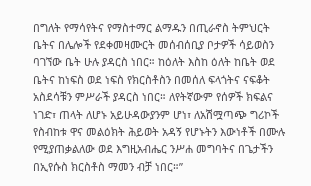በግለት የማሳየትና የማስተማር ልማዱን በጢራኖስ ትምህርት ቤትና በሌሎች የደቀመዛሙርት መሰብሰቢያ ቦታዎች ሳይወስን ባገኘው ቤት ሁሉ ያዳርስ ነበር። ከዕለት እስከ ዕለት ከቤት ወደ ቤትና ከነፍስ ወደ ነፍስ የክርስቶስን በመሰለ ፍላጎትና ናፍቆት አስደሳቹን ምሥራች ያዳርስ ነበር። ለየትኛውም የሰዎች ክፍልና ነገድ፣ ጠላት ለሆኑ አይሁዳውያንም ሆነ፣ ለአሽሟጣጭ ግሪኮች የስብከቱ ዋና መልዕክት ሕይወት አዳኝ የሆኑትን እውነቶች በሙሉ የሚያጠቃልለው ወደ እግዚአብሔር ንሥሐ መግባትና በጌታችን በኢየሱስ ክርስቶስ ማመን ብቻ ነበር።”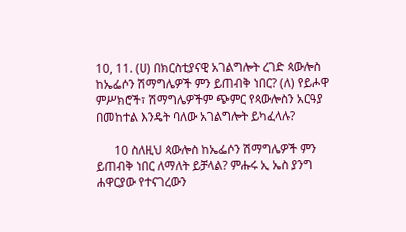10, 11. (ሀ) በክርስቲያናዊ አገልግሎት ረገድ ጳውሎስ ከኤፌሶን ሽማግሌዎች ምን ይጠብቅ ነበር? (ለ) የይሖዋ ምሥክሮች፣ ሽማግሌዎችም ጭምር የጳውሎስን አርዓያ በመከተል እንዴት ባለው አገልግሎት ይካፈላሉ?

      10 ስለዚህ ጳውሎስ ከኤፌሶን ሽማግሌዎች ምን ይጠብቅ ነበር ለማለት ይቻላል? ምሑሩ ኢ ኤስ ያንግ ሐዋርያው የተናገረውን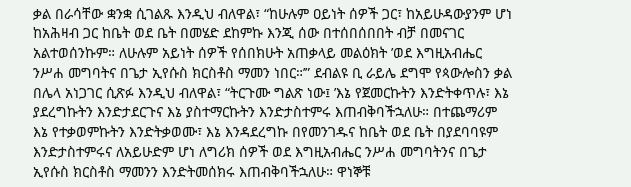ቃል በራሳቸው ቋንቋ ሲገልጹ እንዲህ ብለዋል፣ “ከሁሉም ዐይነት ሰዎች ጋር፣ ከአይሁዳውያንም ሆነ ከአሕዛብ ጋር ከቤት ወደ ቤት በመሄድ ደከምኩ እንጂ ሰው በተሰበሰበበት ብቻ በመናገር አልተወሰንኩም። ለሁሉም አይነት ሰዎች የሰበክሁት አጠቃላይ መልዕክት ’ወደ እግዚአብሔር ንሥሐ መግባትና በጌታ ኢየሱስ ክርስቶስ ማመን ነበር።’” ደብልዩ ቢ ራይሌ ደግሞ የጳውሎስን ቃል በሌላ አነጋገር ሲጽፉ እንዲህ ብለዋል፣ “ትርጉሙ ግልጽ ነው፤ ’እኔ የጀመርኩትን እንድትቀጥሉ፣ እኔ ያደረግኩትን እንድታደርጉና እኔ ያስተማርኩትን እንድታስተምሩ እጠብቅባችኋለሁ። በተጨማሪም እኔ የተቃወምኩትን እንድትቃወሙ፣ እኔ እንዳደረግኩ በየመንገዱና ከቤት ወደ ቤት በያደባባዩም እንድታስተምሩና ለአይሁድም ሆነ ለግሪክ ሰዎች ወደ እግዚአብሔር ንሥሐ መግባትንና በጌታ ኢየሱስ ክርስቶስ ማመንን እንድትመሰክሩ እጠብቅባችኋለሁ። ዋነኞቹ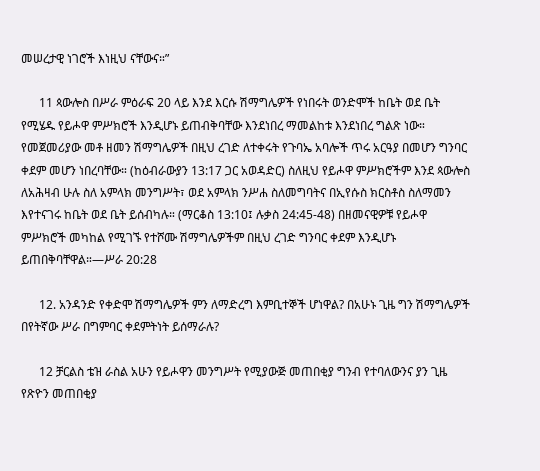መሠረታዊ ነገሮች እነዚህ ናቸውና።”

      11 ጳውሎስ በሥራ ምዕራፍ 20 ላይ እንደ እርሱ ሽማግሌዎች የነበሩት ወንድሞች ከቤት ወደ ቤት የሚሄዱ የይሖዋ ምሥክሮች እንዲሆኑ ይጠብቅባቸው እንደነበረ ማመልከቱ እንደነበረ ግልጽ ነው። የመጀመሪያው መቶ ዘመን ሽማግሌዎች በዚህ ረገድ ለተቀሩት የጉባኤ አባሎች ጥሩ አርዓያ በመሆን ግንባር ቀደም መሆን ነበረባቸው። (ከዕብራውያን 13:17 ጋር አወዳድር) ስለዚህ የይሖዋ ምሥክሮችም እንደ ጳውሎስ ለአሕዛብ ሁሉ ስለ አምላክ መንግሥት፣ ወደ አምላክ ንሥሐ ስለመግባትና በኢየሱስ ክርስቶስ ስለማመን እየተናገሩ ከቤት ወደ ቤት ይሰብካሉ። (ማርቆስ 13:10፤ ሉቃስ 24:45-48) በዘመናዊዎቹ የይሖዋ ምሥክሮች መካከል የሚገኙ የተሾሙ ሽማግሌዎችም በዚህ ረገድ ግንባር ቀደም እንዲሆኑ ይጠበቅባቸዋል።—ሥራ 20:28

      12. አንዳንድ የቀድሞ ሽማግሌዎች ምን ለማድረግ እምቢተኞች ሆነዋል? በአሁኑ ጊዜ ግን ሽማግሌዎች በየትኛው ሥራ በግምባር ቀደምትነት ይሰማራሉ?

      12 ቻርልስ ቴዝ ራስል አሁን የይሖዋን መንግሥት የሚያውጅ መጠበቂያ ግንብ የተባለውንና ያን ጊዜ የጽዮን መጠበቂያ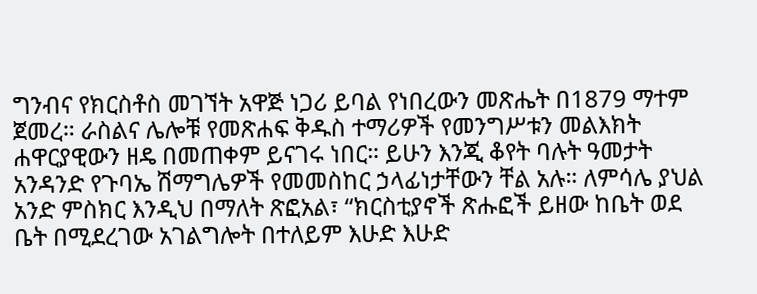ግንብና የክርስቶስ መገኘት አዋጅ ነጋሪ ይባል የነበረውን መጽሔት በ1879 ማተም ጀመረ። ራስልና ሌሎቹ የመጽሐፍ ቅዱስ ተማሪዎች የመንግሥቱን መልእክት ሐዋርያዊውን ዘዴ በመጠቀም ይናገሩ ነበር። ይሁን እንጂ ቆየት ባሉት ዓመታት አንዳንድ የጉባኤ ሽማግሌዎች የመመስከር ኃላፊነታቸውን ቸል አሉ። ለምሳሌ ያህል አንድ ምስክር እንዲህ በማለት ጽፎአል፣ “ክርስቲያኖች ጽሑፎች ይዘው ከቤት ወደ ቤት በሚደረገው አገልግሎት በተለይም እሁድ እሁድ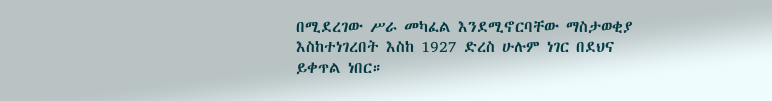በሚደረገው ሥራ መካፈል እንደሚኖርባቸው ማስታወቂያ እስከተነገረበት እስከ 1927 ድረስ ሁሉም ነገር በደህና ይቀጥል ነበር።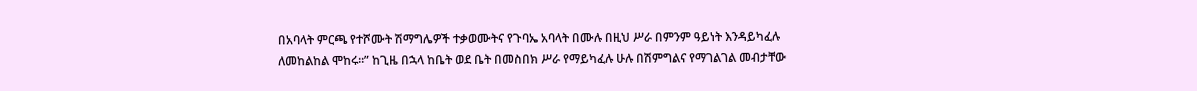በአባላት ምርጫ የተሾሙት ሽማግሌዎች ተቃወሙትና የጉባኤ አባላት በሙሉ በዚህ ሥራ በምንም ዓይነት እንዳይካፈሉ ለመከልከል ሞከሩ።” ከጊዜ በኋላ ከቤት ወደ ቤት በመስበክ ሥራ የማይካፈሉ ሁሉ በሽምግልና የማገልገል መብታቸው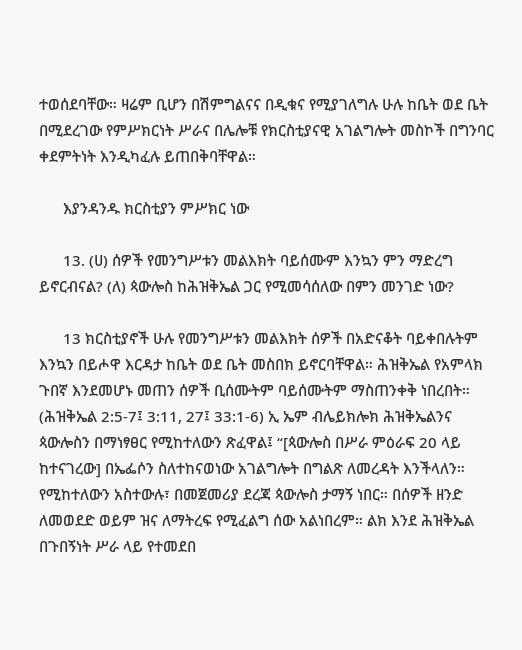ተወሰደባቸው። ዛሬም ቢሆን በሽምግልናና በዲቁና የሚያገለግሉ ሁሉ ከቤት ወደ ቤት በሚደረገው የምሥክርነት ሥራና በሌሎቹ የክርስቲያናዊ አገልግሎት መስኮች በግንባር ቀደምትነት እንዲካፈሉ ይጠበቅባቸዋል።

      እያንዳንዱ ክርስቲያን ምሥክር ነው

      13. (ሀ) ሰዎች የመንግሥቱን መልእክት ባይሰሙም እንኳን ምን ማድረግ ይኖርብናል? (ለ) ጳውሎስ ከሕዝቅኤል ጋር የሚመሳሰለው በምን መንገድ ነው?

      13 ክርስቲያኖች ሁሉ የመንግሥቱን መልእክት ሰዎች በአድናቆት ባይቀበሉትም እንኳን በይሖዋ እርዳታ ከቤት ወደ ቤት መስበክ ይኖርባቸዋል። ሕዝቅኤል የአምላክ ጉበኛ እንደመሆኑ መጠን ሰዎች ቢሰሙትም ባይሰሙትም ማስጠንቀቅ ነበረበት። (ሕዝቅኤል 2:5-7፤ 3:11, 27፤ 33:1-6) ኢ ኤም ብሌይክሎክ ሕዝቅኤልንና ጳውሎስን በማነፃፀር የሚከተለውን ጽፈዋል፤ “[ጳውሎስ በሥራ ምዕራፍ 20 ላይ ከተናገረው] በኤፌሶን ስለተከናወነው አገልግሎት በግልጽ ለመረዳት እንችላለን። የሚከተለውን አስተውሉ፣ በመጀመሪያ ደረጃ ጳውሎስ ታማኝ ነበር። በሰዎች ዘንድ ለመወደድ ወይም ዝና ለማትረፍ የሚፈልግ ሰው አልነበረም። ልክ እንደ ሕዝቅኤል በጉበኝነት ሥራ ላይ የተመደበ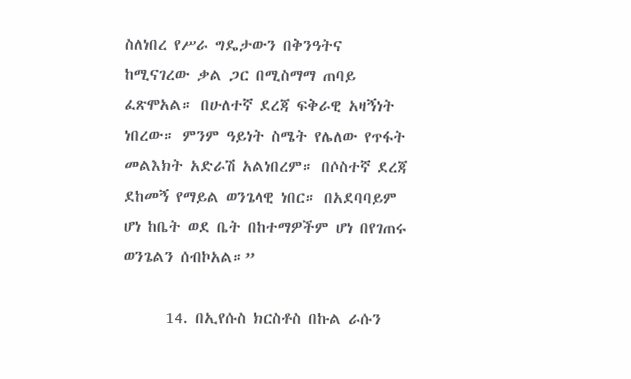ስለነበረ የሥራ ግዴታውን በቅንዓትና ከሚናገረው ቃል ጋር በሚስማማ ጠባይ ፈጽሞአል። በሁለተኛ ደረጃ ፍቅራዊ አዛኝነት ነበረው። ምንም ዓይነት ስሜት የሌለው የጥፋት መልእክት አድራሽ አልነበረም። በሶስተኛ ደረጃ ደከመኝ የማይል ወንጌላዊ ነበር። በአደባባይም ሆነ ከቤት ወደ ቤት በከተማዎችም ሆነ በየገጠሩ ወንጌልን ሰብኮአል።”

      14. በኢየሱስ ክርስቶስ በኩል ራሱን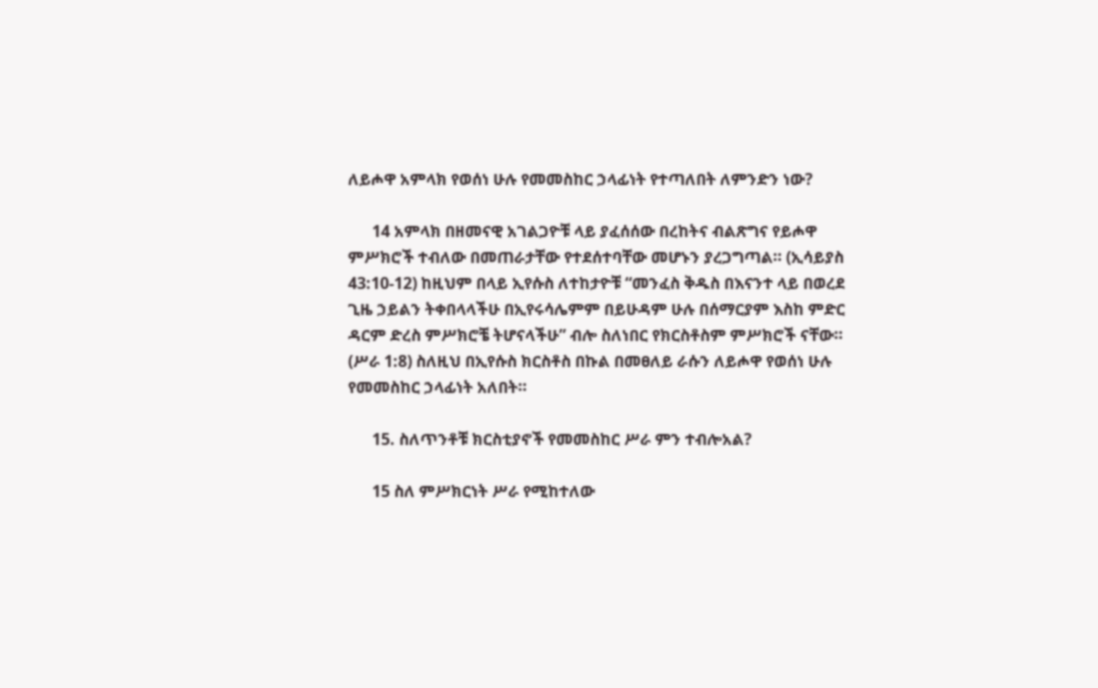ለይሖዋ አምላክ የወሰነ ሁሉ የመመስከር ኃላፊነት የተጣለበት ለምንድን ነው?

      14 አምላክ በዘመናዊ አገልጋዮቹ ላይ ያፈሰሰው በረከትና ብልጽግና የይሖዋ ምሥክሮች ተብለው በመጠራታቸው የተደሰተባቸው መሆኑን ያረጋግጣል። (ኢሳይያስ 43:10-12) ከዚህም በላይ ኢየሱስ ለተከታዮቹ “መንፈስ ቅዱስ በእናንተ ላይ በወረደ ጊዜ ኃይልን ትቀበላላችሁ በኢየሩሳሌምም በይሁዳም ሁሉ በሰማርያም እስከ ምድር ዳርም ድረስ ምሥክሮቼ ትሆናላችሁ” ብሎ ስለነበር የክርስቶስም ምሥክሮች ናቸው። (ሥራ 1:8) ስለዚህ በኢየሱስ ክርስቶስ በኩል በመፀለይ ራሱን ለይሖዋ የወሰነ ሁሉ የመመስከር ኃላፊነት አለበት።

      15. ስለጥንቶቹ ክርስቲያኖች የመመስከር ሥራ ምን ተብሎአል?

      15 ስለ ምሥክርነት ሥራ የሚከተለው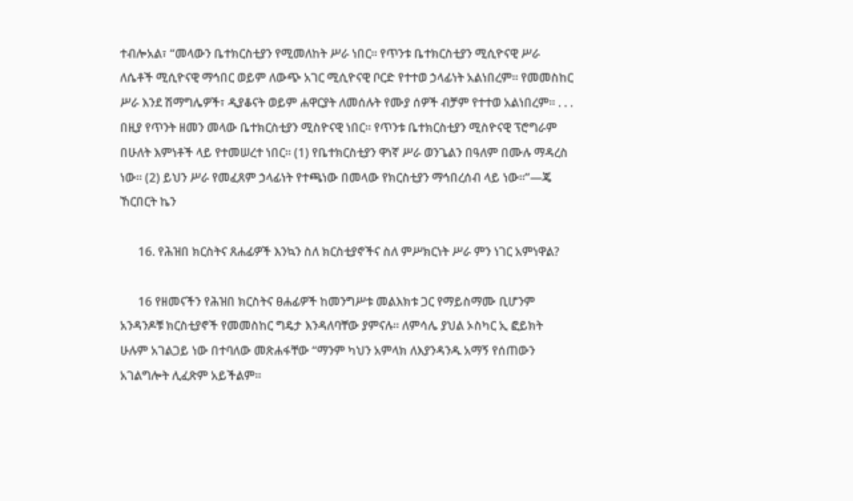ተብሎአል፣ “መላውን ቤተክርስቲያን የሚመለከት ሥራ ነበር። የጥንቱ ቤተክርስቲያን ሚሲዮናዊ ሥራ ለሴቶች ሚሲዮናዊ ማኅበር ወይም ለውጭ አገር ሚሲዮናዊ ቦርድ የተተወ ኃላፊነት አልነበረም። የመመስከር ሥራ እንደ ሽማግሌዎች፣ ዲያቆናት ወይም ሐዋርያት ለመሰሉት የሙያ ሰዎች ብቻም የተተወ አልነበረም። . . . በዚያ የጥንት ዘመን መላው ቤተክርስቲያን ሚስዮናዊ ነበር። የጥንቱ ቤተክርስቲያን ሚስዮናዊ ፕሮግራም በሁለት እምነቶች ላይ የተመሠረተ ነበር። (1) የቤተክርስቲያን ዋነኛ ሥራ ወንጌልን በዓለም በሙሉ ማዳረስ ነው። (2) ይህን ሥራ የመፈጸም ኃላፊነት የተጫነው በመላው የክርስቲያን ማኅበረሰብ ላይ ነው።”—ጄ ኸርበርት ኬን

      16. የሕዝበ ክርስትና ጸሐፊዎች እንኳን ስለ ክርስቲያኖችና ስለ ምሥክርነት ሥራ ምን ነገር አምነዋል?

      16 የዘመናችን የሕዝበ ክርስትና ፀሐፊዎች ከመንግሥቱ መልእክቱ ጋር የማይስማሙ ቢሆንም አንዳንዶቹ ክርስቲያኖች የመመስከር ግዴታ እንዳለባቸው ያምናሉ። ለምሳሌ ያህል ኦስካር ኢ ፎይክት ሁሉም አገልጋይ ነው በተባለው መጽሐፋቸው “ማንም ካህን አምላክ ለእያንዳንዱ አማኝ የሰጠውን አገልግሎት ሊፈጽም አይችልም።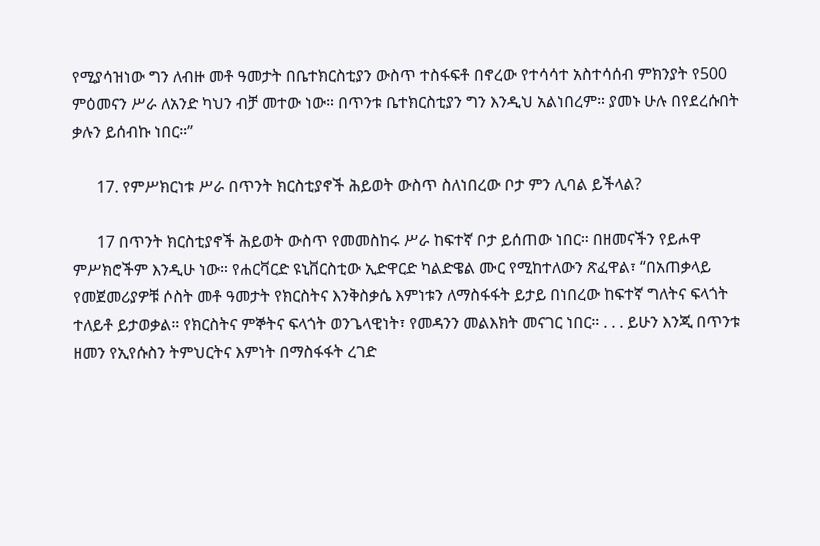የሚያሳዝነው ግን ለብዙ መቶ ዓመታት በቤተክርስቲያን ውስጥ ተስፋፍቶ በኖረው የተሳሳተ አስተሳሰብ ምክንያት የ500 ምዕመናን ሥራ ለአንድ ካህን ብቻ መተው ነው። በጥንቱ ቤተክርስቲያን ግን እንዲህ አልነበረም። ያመኑ ሁሉ በየደረሱበት ቃሉን ይሰብኩ ነበር።”

      17. የምሥክርነቱ ሥራ በጥንት ክርስቲያኖች ሕይወት ውስጥ ስለነበረው ቦታ ምን ሊባል ይችላል?

      17 በጥንት ክርስቲያኖች ሕይወት ውስጥ የመመስከሩ ሥራ ከፍተኛ ቦታ ይሰጠው ነበር። በዘመናችን የይሖዋ ምሥክሮችም እንዲሁ ነው። የሐርቫርድ ዩኒቨርስቲው ኢድዋርድ ካልድዌል ሙር የሚከተለውን ጽፈዋል፣ “በአጠቃላይ የመጀመሪያዎቹ ሶስት መቶ ዓመታት የክርስትና እንቅስቃሴ እምነቱን ለማስፋፋት ይታይ በነበረው ከፍተኛ ግለትና ፍላጎት ተለይቶ ይታወቃል። የክርስትና ምኞትና ፍላጎት ወንጌላዊነት፣ የመዳንን መልእክት መናገር ነበር። . . . ይሁን እንጂ በጥንቱ ዘመን የኢየሱስን ትምህርትና እምነት በማስፋፋት ረገድ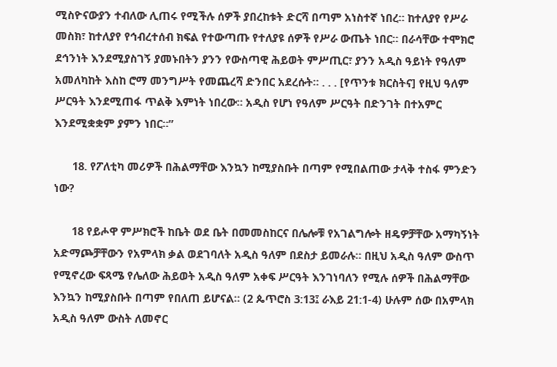ሚስዮናውያን ተብለው ሊጠሩ የሚችሉ ሰዎች ያበረከቱት ድርሻ በጣም አነስተኛ ነበረ። ከተለያየ የሥራ መስክ፣ ከተለያየ የኅብረተሰብ ክፍል የተውጣጡ የተለያዩ ሰዎች የሥራ ውጤት ነበር። በራሳቸው ተሞክሮ ደኅንነት እንደሚያስገኝ ያመኑበትን ያንን የውስጣዊ ሕይወት ምሥጢር፣ ያንን አዲስ ዓይነት የዓለም አመለካከት እስከ ሮማ መንግሥት የመጨረሻ ድንበር አደረሱት። . . . [የጥንቱ ክርስትና] የዚህ ዓለም ሥርዓት እንደሚጠፋ ጥልቅ እምነት ነበረው። አዲስ የሆነ የዓለም ሥርዓት በድንገት በተአምር እንደሚቋቋም ያምን ነበር።”

      18. የፖለቲካ መሪዎች በሕልማቸው እንኳን ከሚያስቡት በጣም የሚበልጠው ታላቅ ተስፋ ምንድን ነው?

      18 የይሖዋ ምሥክሮች ከቤት ወደ ቤት በመመስከርና በሌሎቹ የአገልግሎት ዘዴዎቻቸው አማካኝነት አድማጮቻቸውን የአምላክ ቃል ወደገባለት አዲስ ዓለም በደስታ ይመራሉ። በዚህ አዲስ ዓለም ውስጥ የሚኖረው ፍጻሜ የሌለው ሕይወት አዲስ ዓለም አቀፍ ሥርዓት እንገነባለን የሚሉ ሰዎች በሕልማቸው እንኳን ከሚያስቡት በጣም የበለጠ ይሆናል። (2 ጴጥሮስ 3:13፤ ራእይ 21:1-4) ሁሉም ሰው በአምላክ አዲስ ዓለም ውስት ለመኖር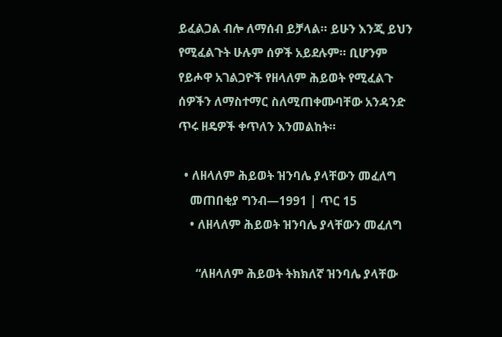ይፈልጋል ብሎ ለማሰብ ይቻላል። ይሁን እንጂ ይህን የሚፈልጉት ሁሉም ሰዎች አይደሉም። ቢሆንም የይሖዋ አገልጋዮች የዘላለም ሕይወት የሚፈልጉ ሰዎችን ለማስተማር ስለሚጠቀሙባቸው አንዳንድ ጥሩ ዘዴዎች ቀጥለን እንመልከት።

  • ለዘላለም ሕይወት ዝንባሌ ያላቸውን መፈለግ
    መጠበቂያ ግንብ—1991 | ጥር 15
    • ለዘላለም ሕይወት ዝንባሌ ያላቸውን መፈለግ

      “ለዘላለም ሕይወት ትክክለኛ ዝንባሌ ያላቸው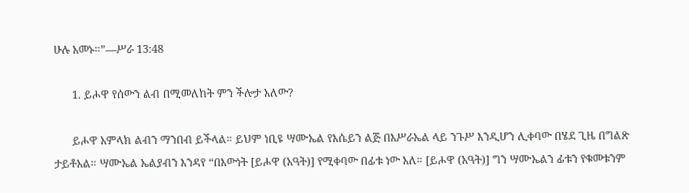ሁሉ አመኑ።”—ሥራ 13:48

      1. ይሖዋ የሰውን ልብ በሚመለከት ምን ችሎታ አለው?

      ይሖዋ አምላክ ልብን ማንበብ ይችላል። ይህም ነቢዩ ሣሙኤል የእሴይን ልጅ በእሥራኤል ላይ ንጉሥ እንዲሆን ሊቀባው በሄደ ጊዜ በግልጽ ታይቶአል። ሣሙኤል ኤልያብን እንዳየ “በእውነት [ይሖዋ (አዓት)] የሚቀባው በፊቱ ነው አለ። [ይሖዋ (አዓት)] ግን ሣሙኤልን ፊቱን የቁመቱንም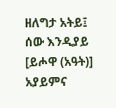ዘለግታ አትይ፤ ሰው እንዲያይ [ይሖዋ (አዓት)] አያይምና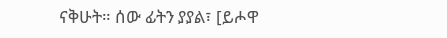ናቅሁት። ሰው ፊትን ያያል፣ [ይሖዋ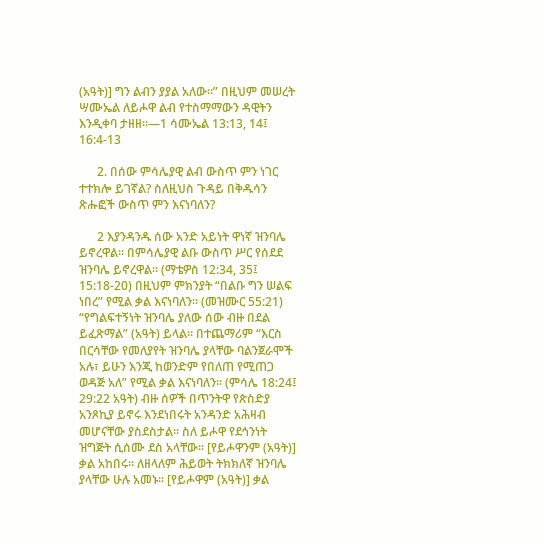(አዓት)] ግን ልብን ያያል አለው።” በዚህም መሠረት ሣሙኤል ለይሖዋ ልብ የተስማማውን ዳዊትን እንዲቀባ ታዘዘ።—1 ሳሙኤል 13:13, 14፤ 16:4-13

      2. በሰው ምሳሌያዊ ልብ ውስጥ ምን ነገር ተተክሎ ይገኛል? ስለዚህስ ጉዳይ በቅዱሳን ጽሑፎች ውስጥ ምን እናነባለን?

      2 እያንዳንዱ ሰው አንድ አይነት ዋነኛ ዝንባሌ ይኖረዋል። በምሳሌያዊ ልቡ ውስጥ ሥር የሰደደ ዝንባሌ ይኖረዋል። (ማቴዎስ 12:34, 35፤ 15:18-20) በዚህም ምክንያት “በልቡ ግን ሠልፍ ነበረ” የሚል ቃል እናነባለን። (መዝሙር 55:21) “የግልፍተኝነት ዝንባሌ ያለው ሰው ብዙ በደል ይፈጽማል” (አዓት) ይላል። በተጨማሪም “እርስ በርሳቸው የመለያየት ዝንባሌ ያላቸው ባልንጀራሞች አሉ፣ ይሁን እንጂ ከወንድም የበለጠ የሚጠጋ ወዳጅ አለ” የሚል ቃል እናነባለን። (ምሳሌ 18:24፤ 29:22 አዓት) ብዙ ሰዎች በጥንትዋ የጵስድያ አንጾኪያ ይኖሩ እንደነበሩት አንዳንድ አሕዛብ መሆናቸው ያስደስታል። ስለ ይሖዋ የደኅንነት ዝግጅት ሲሰሙ ደስ አላቸው። [የይሖዋንም (አዓት)] ቃል አከበሩ። ለዘላለም ሕይወት ትክክለኛ ዝንባሌ ያላቸው ሁሉ አመኑ። [የይሖዋም (አዓት)] ቃል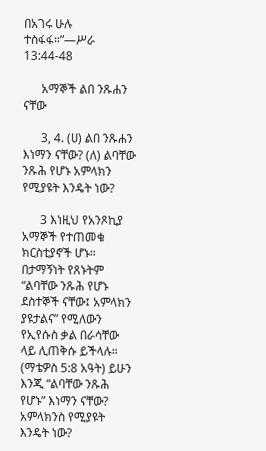በአገሩ ሁሉ ተስፋፋ።”—ሥራ 13:44-48

      አማኞች ልበ ንጹሐን ናቸው

      3, 4. (ሀ) ልበ ንጹሐን እነማን ናቸው? (ለ) ልባቸው ንጹሕ የሆኑ አምላክን የሚያዩት እንዴት ነው?

      3 እነዚህ የአንጾኪያ አማኞች የተጠመቁ ክርስቲያኖች ሆኑ። በታማኝነት የጸኑትም “ልባቸው ንጹሕ የሆኑ ደስተኞች ናቸው፤ አምላክን ያዩታልና” የሚለውን የኢየሱስ ቃል በራሳቸው ላይ ሊጠቅሱ ይችላሉ። (ማቴዎስ 5:8 አዓት) ይሁን እንጂ “ልባቸው ንጹሕ የሆኑ” እነማን ናቸው? አምላክንስ የሚያዩት እንዴት ነው?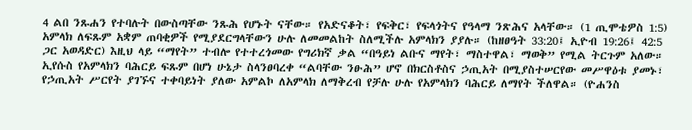4 ልበ ንጹሐን የተባሉት በውስጣቸው ንጹሕ የሆኑት ናቸው። የአድናቆት፣ የፍቅር፣ የፍላጎትና የዓላማ ንጽሕና አላቸው። (1 ጢሞቴዎስ 1:5) አምላክ ለፍጹም አቋም ጠባቂዎች የሚያደርግላቸውን ሁሉ ለመመልከት ስለሚችሉ አምላክን ያያሉ። (ከዘፀዓት 33:20፤ ኢዮብ 19:26፤ 42:5 ጋር አወዳድር) እዚህ ላይ “ማየት” ተብሎ የተተረጎመው የግሪክኛ ቃል “በዓይነ ልቡና ማየት፣ ማስተዋል፣ ማወቅ” የሚል ትርጉም አለው። ኢየሱስ የአምላክን ባሕርይ ፍጹም በሆነ ሁኔታ ስላንፀባረቀ “ልባቸው ንፁሕ” ሆኖ በክርስቶስና ኃጢአት በሚያስተሠርየው መሥዋዕቱ ያመኑ፣ የኃጢአት ሥርየት ያገኙና ተቀባይነት ያለው አምልኮ ለአምላክ ለማቅረብ የቻሉ ሁሉ የአምላክን ባሕርይ ለማየት ችለዋል። (ዮሐንስ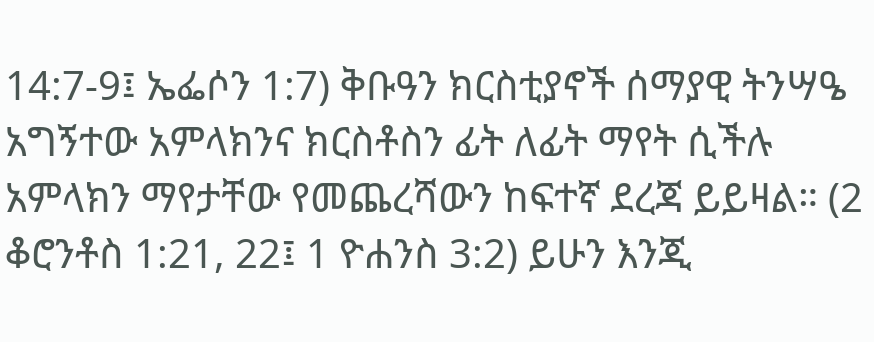14:7-9፤ ኤፌሶን 1:7) ቅቡዓን ክርስቲያኖች ሰማያዊ ትንሣዔ አግኝተው አምላክንና ክርስቶስን ፊት ለፊት ማየት ሲችሉ አምላክን ማየታቸው የመጨረሻውን ከፍተኛ ደረጃ ይይዛል። (2 ቆሮንቶስ 1:21, 22፤ 1 ዮሐንስ 3:2) ይሁን እንጂ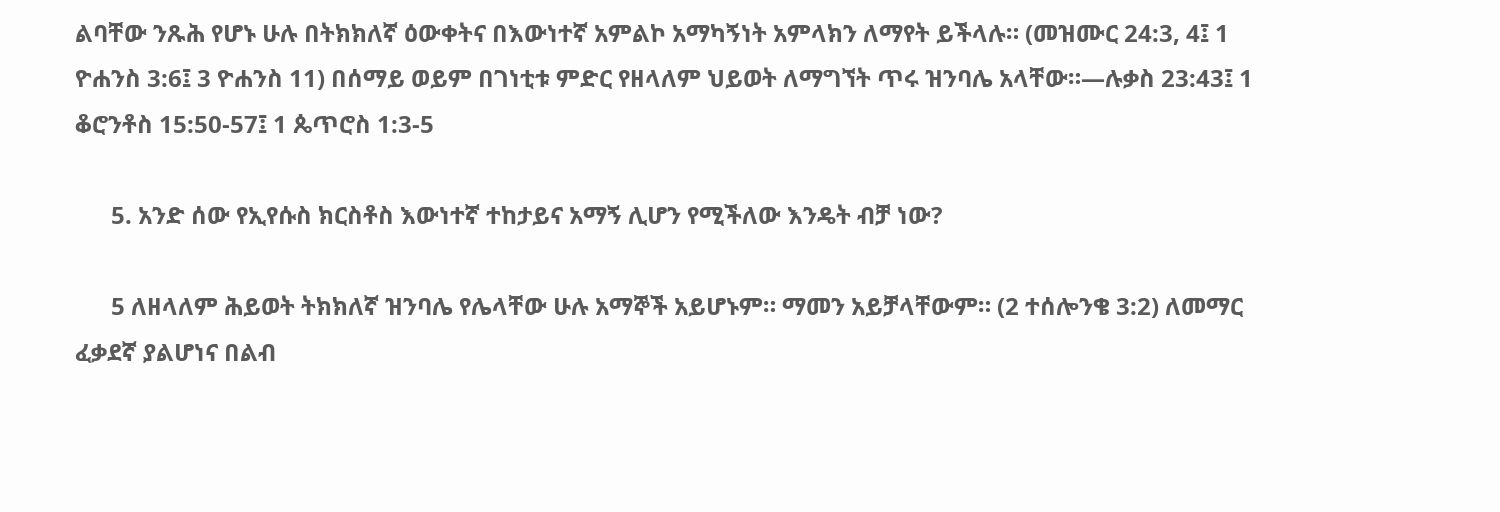ልባቸው ንጹሕ የሆኑ ሁሉ በትክክለኛ ዕውቀትና በእውነተኛ አምልኮ አማካኝነት አምላክን ለማየት ይችላሉ። (መዝሙር 24:3, 4፤ 1 ዮሐንስ 3:6፤ 3 ዮሐንስ 11) በሰማይ ወይም በገነቲቱ ምድር የዘላለም ህይወት ለማግኘት ጥሩ ዝንባሌ አላቸው።—ሉቃስ 23:43፤ 1 ቆሮንቶስ 15:50-57፤ 1 ጴጥሮስ 1:3-5

      5. አንድ ሰው የኢየሱስ ክርስቶስ እውነተኛ ተከታይና አማኝ ሊሆን የሚችለው እንዴት ብቻ ነው?

      5 ለዘላለም ሕይወት ትክክለኛ ዝንባሌ የሌላቸው ሁሉ አማኞች አይሆኑም። ማመን አይቻላቸውም። (2 ተሰሎንቄ 3:2) ለመማር ፈቃደኛ ያልሆነና በልብ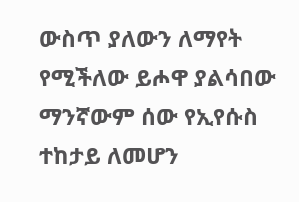ውስጥ ያለውን ለማየት የሚችለው ይሖዋ ያልሳበው ማንኛውም ሰው የኢየሱስ ተከታይ ለመሆን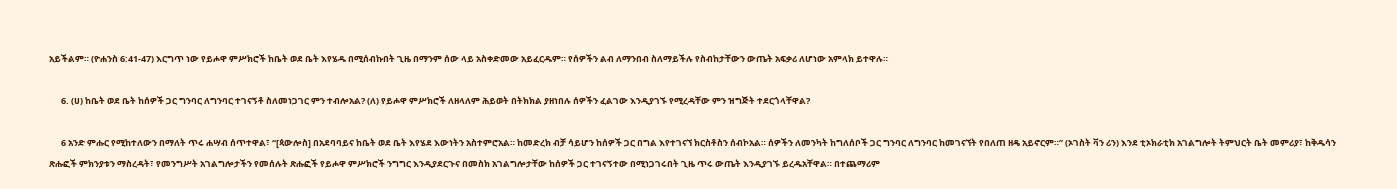አይችልም። (ዮሐንስ 6:41-47) እርግጥ ነው የይሖዋ ምሥክሮች ከቤት ወደ ቤት እየሄዱ በሚሰብኩበት ጊዜ በማንም ሰው ላይ አስቀድመው አይፈርዱም። የሰዎችን ልብ ለማንበብ ስለማይችሉ የስብከታቸውን ውጤት አፍቃሪ ለሆነው አምላክ ይተዋሉ።

      6. (ሀ) ከቤት ወደ ቤት ከሰዎች ጋር ግንባር ለግንባር ተገናኝቶ ስለመነጋገር ምን ተብሎአል? (ለ) የይሖዋ ምሥክሮች ለዘላለም ሕይወት በትክክል ያዘነበሉ ሰዎችን ፈልገው እንዲያገኙ የሚረዳቸው ምን ዝግጅት ተደርጎላቸዋል?

      6 አንድ ምሑር የሚከተለውን በማለት ጥሩ ሐሣብ ሰጥተዋል፣ “[ጳውሎስ] በአደባባይና ከቤት ወደ ቤት እየሄደ እውነትን አስተምሮአል። ከመድረክ ብቻ ሳይሆን ከሰዎች ጋር በግል እየተገናኘ ክርስቶስን ሰብኮአል። ሰዎችን ለመንካት ከግለሰቦች ጋር ግንባር ለግንባር ከመገናኘት የበለጠ ዘዴ አይኖርም።” (ኦገስት ቫን ሪን) እንደ ቲኦክራቲክ አገልግሎት ትምህርት ቤት መምሪያ፣ ከቅዱሳን ጽሑፎች ምክንያቱን ማስረዳት፣ የመንግሥት አገልግሎታችን የመሰሉት ጽሑፎች የይሖዋ ምሥክሮች ንግግር እንዲያደርጉና በመስክ አገልግሎታቸው ከሰዎች ጋር ተገናኝተው በሚነጋገሩበት ጊዜ ጥሩ ውጤት እንዲያገኙ ይረዱአቸዋል። በተጨማሪም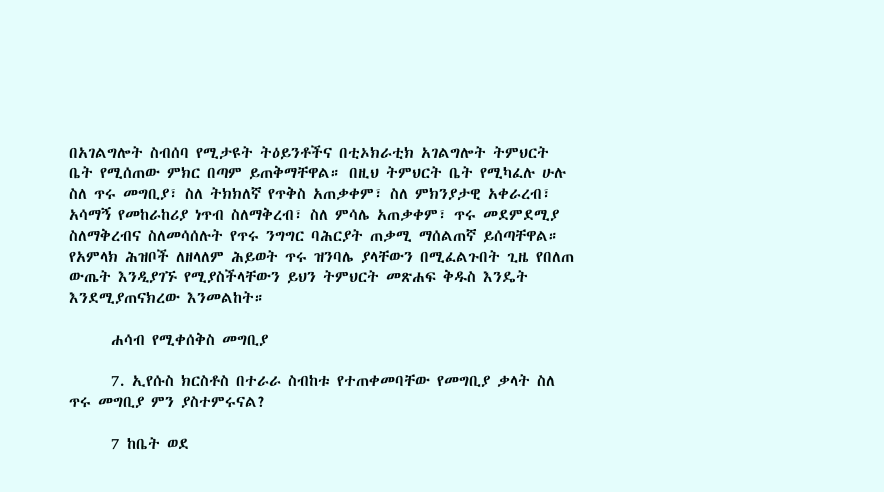በአገልግሎት ስብሰባ የሚታዩት ትዕይንቶችና በቲኦክራቲክ አገልግሎት ትምህርት ቤት የሚሰጠው ምክር በጣም ይጠቅማቸዋል። በዚህ ትምህርት ቤት የሚካፈሉ ሁሉ ስለ ጥሩ መግቢያ፣ ስለ ትክክለኛ የጥቅስ አጠቃቀም፣ ስለ ምክንያታዊ አቀራረብ፣ አሳማኝ የመከራከሪያ ነጥብ ስለማቅረብ፣ ስለ ምሳሌ አጠቃቀም፣ ጥሩ መደምደሚያ ስለማቅረብና ስለመሳሰሉት የጥሩ ንግግር ባሕርያት ጠቃሚ ማሰልጠኛ ይሰጣቸዋል። የአምላክ ሕዝቦች ለዘላለም ሕይወት ጥሩ ዝንባሌ ያላቸውን በሚፈልጉበት ጊዜ የበለጠ ውጤት እንዲያገኙ የሚያስችላቸውን ይህን ትምህርት መጽሐፍ ቅዱስ እንዴት እንደሚያጠናክረው እንመልከት።

      ሐሳብ የሚቀሰቅስ መግቢያ

      7. ኢየሱስ ክርስቶስ በተራራ ስብከቱ የተጠቀመባቸው የመግቢያ ቃላት ስለ ጥሩ መግቢያ ምን ያስተምሩናል?

      7 ከቤት ወደ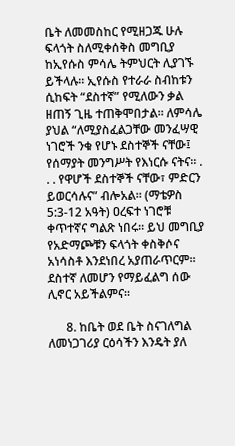ቤት ለመመስከር የሚዘጋጁ ሁሉ ፍላጎት ስለሚቀሰቅስ መግቢያ ከኢየሱስ ምሳሌ ትምህርት ሊያገኙ ይችላሉ። ኢየሱስ የተራራ ስብከቱን ሲከፍት “ደስተኛ” የሚለውን ቃል ዘጠኝ ጊዜ ተጠቅሞበታል። ለምሳሌ ያህል “ለሚያስፈልጋቸው መንፈሣዊ ነገሮች ንቁ የሆኑ ደስተኞች ናቸው፤ የሰማያት መንግሥት የእነርሱ ናትና። . . . የዋሆች ደስተኞች ናቸው፣ ምድርን ይወርሳሉና” ብሎአል። (ማቴዎስ 5:3-12 አዓት) ዐረፍተ ነገሮቹ ቀጥተኛና ግልጽ ነበሩ። ይህ መግቢያ የአድማጮቹን ፍላጎት ቀስቅሶና አነሳስቶ እንደነበረ አያጠራጥርም። ደስተኛ ለመሆን የማይፈልግ ሰው ሊኖር አይችልምና።

      8. ከቤት ወደ ቤት ስናገለግል ለመነጋገሪያ ርዕሳችን እንዴት ያለ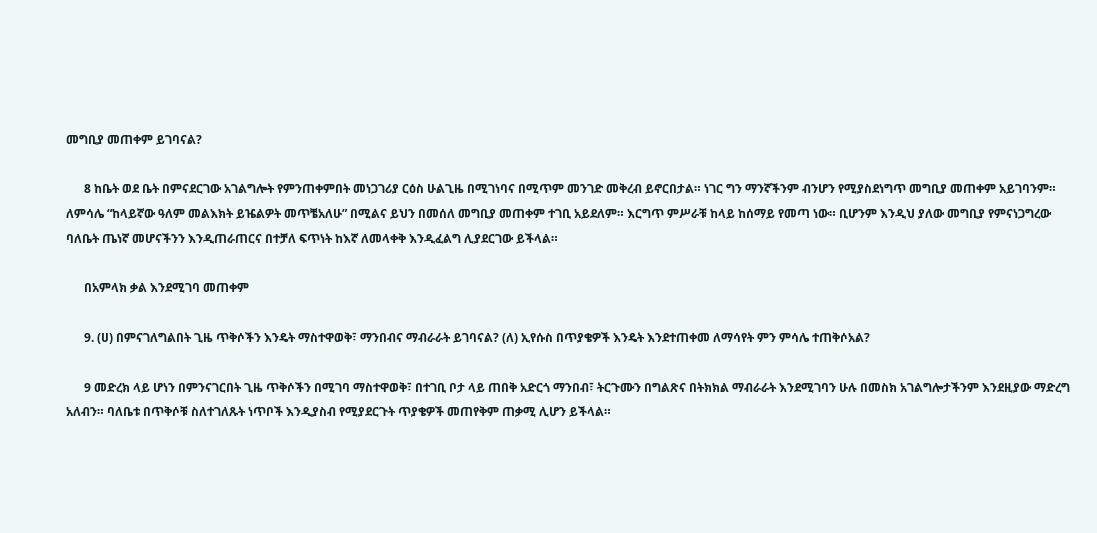መግቢያ መጠቀም ይገባናል?

      8 ከቤት ወደ ቤት በምናደርገው አገልግሎት የምንጠቀምበት መነጋገሪያ ርዕስ ሁልጊዜ በሚገነባና በሚጥም መንገድ መቅረብ ይኖርበታል። ነገር ግን ማንኛችንም ብንሆን የሚያስደነግጥ መግቢያ መጠቀም አይገባንም። ለምሳሌ “ከላይኛው ዓለም መልእክት ይዤልዎት መጥቼአለሁ” በሚልና ይህን በመሰለ መግቢያ መጠቀም ተገቢ አይደለም። እርግጥ ምሥራቹ ከላይ ከሰማይ የመጣ ነው። ቢሆንም እንዲህ ያለው መግቢያ የምናነጋግረው ባለቤት ጤነኛ መሆናችንን እንዲጠራጠርና በተቻለ ፍጥነት ከእኛ ለመላቀቅ እንዲፈልግ ሊያደርገው ይችላል።

      በአምላክ ቃል እንደሚገባ መጠቀም

      9. (ሀ) በምናገለግልበት ጊዜ ጥቅሶችን እንዴት ማስተዋወቅ፣ ማንበብና ማብራራት ይገባናል? (ለ) ኢየሱስ በጥያቄዎች እንዴት እንደተጠቀመ ለማሳየት ምን ምሳሌ ተጠቅሶአል?

      9 መድረክ ላይ ሆነን በምንናገርበት ጊዜ ጥቅሶችን በሚገባ ማስተዋወቅ፣ በተገቢ ቦታ ላይ ጠበቅ አድርጎ ማንበብ፣ ትርጉሙን በግልጽና በትክክል ማብራራት እንደሚገባን ሁሉ በመስክ አገልግሎታችንም እንደዚያው ማድረግ አለብን። ባለቤቱ በጥቅሶቹ ስለተገለጹት ነጥቦች እንዲያስብ የሚያደርጉት ጥያቄዎች መጠየቅም ጠቃሚ ሊሆን ይችላል።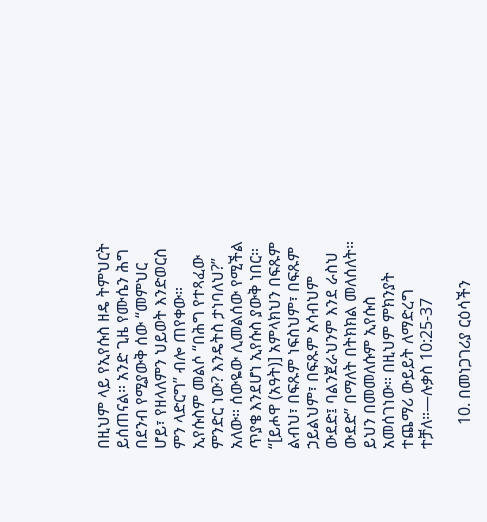በዚህም ላይ የኢየሱስ ዘዴ ትምህርት ይሰጠናል። አንድ ጊዜ የሙሴን ሕግ በደንብ የሚያውቅ ሰው “መምህር ሆይ፣ የዘላለምን ህይወት እንድወርስ ምን ላድርግ” ብሎ ጠየቀው። ኢየሱስም መልሶ “በሕግ የተጻፈው ምንድር ነው? እንዴትስ ታነባለህ?” አለው። ሰውዬው ሊመልሰው የሚችል ጥያቄ እንደሆነ ኢየሱስ ያውቅ ነበር። “[ይሖዋ (አዓት)] አምላክህን በፍጹም ልብህ፣ በፍጹም ነፍስህም፣ በፍጹም ኃይልህም፣ በፍጹም አሳብህም ውደድ፤ ባልንጀራህንም እንደ ራስህ ውደድ” በማለት በትክክል መለሰለት። ይህን በመመለሱም ኢየሱስ አመሰገነው። በዚህም ምክንያት ተጨማሪ ውይይት ለማድረግ ተቻለ።—ሉቃስ 10:25-37

      10. በመነጋገሪያ ርዕሳችን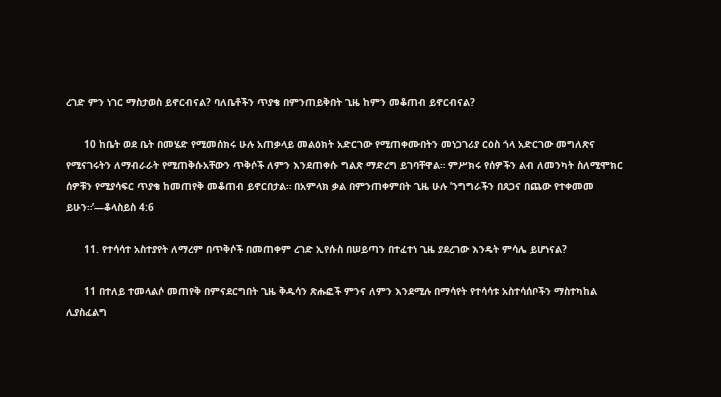ረገድ ምን ነገር ማስታወስ ይኖርብናል? ባለቤቶችን ጥያቄ በምንጠይቅበት ጊዜ ከምን መቆጠብ ይኖርብናል?

      10 ከቤት ወደ ቤት በመሄድ የሚመሰክሩ ሁሉ አጠቃላይ መልዕክት አድርገው የሚጠቀሙበትን መነጋገሪያ ርዕስ ጎላ አድርገው መግለጽና የሚናገሩትን ለማብራራት የሚጠቅሱአቸውን ጥቅሶች ለምን እንደጠቀሱ ግልጽ ማድረግ ይገባቸዋል። ምሥክሩ የሰዎችን ልብ ለመንካት ስለሚሞክር ሰዎቹን የሚያሳፍር ጥያቄ ከመጠየቅ መቆጠብ ይኖርበታል። በአምላክ ቃል በምንጠቀምበት ጊዜ ሁሉ ’ንግግራችን በጸጋና በጨው የተቀመመ ይሁን።’—ቆላስይስ 4:6

      11. የተሳሳተ አስተያየት ለማረም በጥቅሶች በመጠቀም ረገድ ኢየሱስ በሠይጣን በተፈተነ ጊዜ ያደረገው እንዴት ምሳሌ ይሆነናል?

      11 በተለይ ተመላልሶ መጠየቅ በምናደርግበት ጊዜ ቅዱሳን ጽሑፎች ምንና ለምን እንደሚሉ በማሳየት የተሳሳቱ አስተሳሰቦችን ማስተካከል ሊያስፈልግ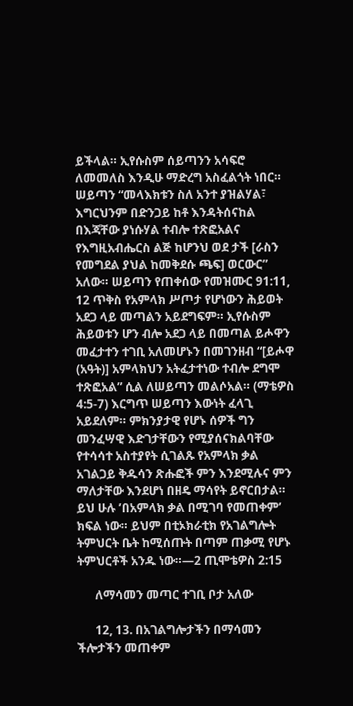ይችላል። ኢየሱስም ሰይጣንን አሳፍሮ ለመመለስ እንዲሁ ማድረግ አስፈልጎት ነበር። ሠይጣን “መላእክቱን ስለ አንተ ያዝልሃል፣ እግርህንም በድንጋይ ከቶ እንዳትሰናከል በእጃቸው ያነሱሃል ተብሎ ተጽፎአልና የእግዚአብሔርስ ልጅ ከሆንህ ወደ ታች [ራስን የመግደል ያህል ከመቅደሱ ጫፍ] ወርውር” አለው። ሠይጣን የጠቀሰው የመዝሙር 91:11, 12 ጥቅስ የአምላክ ሥጦታ የሆነውን ሕይወት አደጋ ላይ መጣልን አይደግፍም። ኢየሱስም ሕይወቱን ሆን ብሎ አደጋ ላይ በመጣል ይሖዋን መፈታተን ተገቢ አለመሆኑን በመገንዘብ “[ይሖዋ (አዓት)] አምላክህን አትፈታተነው ተብሎ ደግሞ ተጽፎአል” ሲል ለሠይጣን መልሶአል። (ማቴዎስ 4:5-7) እርግጥ ሠይጣን እውነት ፈላጊ አይደለም። ምክንያታዊ የሆኑ ሰዎች ግን መንፈሣዊ እድገታቸውን የሚያሰናክልባቸው የተሳሳተ አስተያየት ሲገልጹ የአምላክ ቃል አገልጋይ ቅዱሳን ጽሑፎች ምን እንደሚሉና ምን ማለታቸው እንደሆነ በዘዴ ማሳየት ይኖርበታል። ይህ ሁሉ ’በአምላክ ቃል በሚገባ የመጠቀም’ ክፍል ነው። ይህም በቲኦክራቲክ የአገልግሎት ትምህርት ቤት ከሚሰጡት በጣም ጠቃሚ የሆኑ ትምህርቶች አንዱ ነው።—2 ጢሞቴዎስ 2:15

      ለማሳመን መጣር ተገቢ ቦታ አለው

      12, 13. በአገልግሎታችን በማሳመን ችሎታችን መጠቀም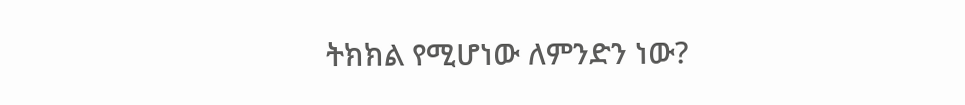ትክክል የሚሆነው ለምንድን ነው?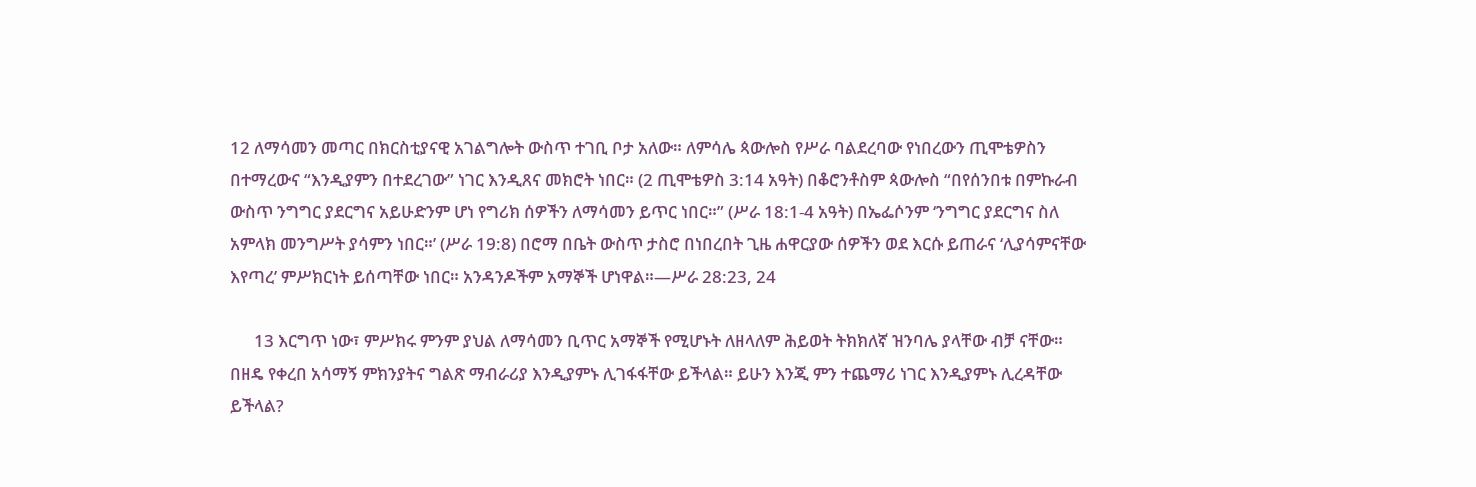12 ለማሳመን መጣር በክርስቲያናዊ አገልግሎት ውስጥ ተገቢ ቦታ አለው። ለምሳሌ ጳውሎስ የሥራ ባልደረባው የነበረውን ጢሞቴዎስን በተማረውና “እንዲያምን በተደረገው” ነገር እንዲጸና መክሮት ነበር። (2 ጢሞቴዎስ 3:14 አዓት) በቆሮንቶስም ጳውሎስ “በየሰንበቱ በምኩራብ ውስጥ ንግግር ያደርግና አይሁድንም ሆነ የግሪክ ሰዎችን ለማሳመን ይጥር ነበር።” (ሥራ 18:1-4 አዓት) በኤፌሶንም ‘ንግግር ያደርግና ስለ አምላክ መንግሥት ያሳምን ነበር።’ (ሥራ 19:8) በሮማ በቤት ውስጥ ታስሮ በነበረበት ጊዜ ሐዋርያው ሰዎችን ወደ እርሱ ይጠራና ‘ሊያሳምናቸው እየጣረ’ ምሥክርነት ይሰጣቸው ነበር። አንዳንዶችም አማኞች ሆነዋል።—ሥራ 28:23, 24

      13 እርግጥ ነው፣ ምሥክሩ ምንም ያህል ለማሳመን ቢጥር አማኞች የሚሆኑት ለዘላለም ሕይወት ትክክለኛ ዝንባሌ ያላቸው ብቻ ናቸው። በዘዴ የቀረበ አሳማኝ ምክንያትና ግልጽ ማብራሪያ እንዲያምኑ ሊገፋፋቸው ይችላል። ይሁን እንጂ ምን ተጨማሪ ነገር እንዲያምኑ ሊረዳቸው ይችላል?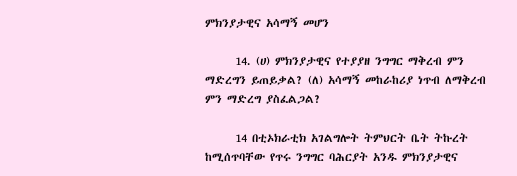ምክንያታዊና አሳማኝ መሆን

      14. (ሀ) ምክንያታዊና የተያያዘ ንግግር ማቅረብ ምን ማድረግን ይጠይቃል? (ለ) አሳማኝ መከራከሪያ ነጥብ ለማቅረብ ምን ማድረግ ያስፈልጋል?

      14 በቲኦክራቲክ አገልግሎት ትምህርት ቤት ትኩረት ከሚሰጥባቸው የጥሩ ንግግር ባሕርያት አንዱ ምክንያታዊና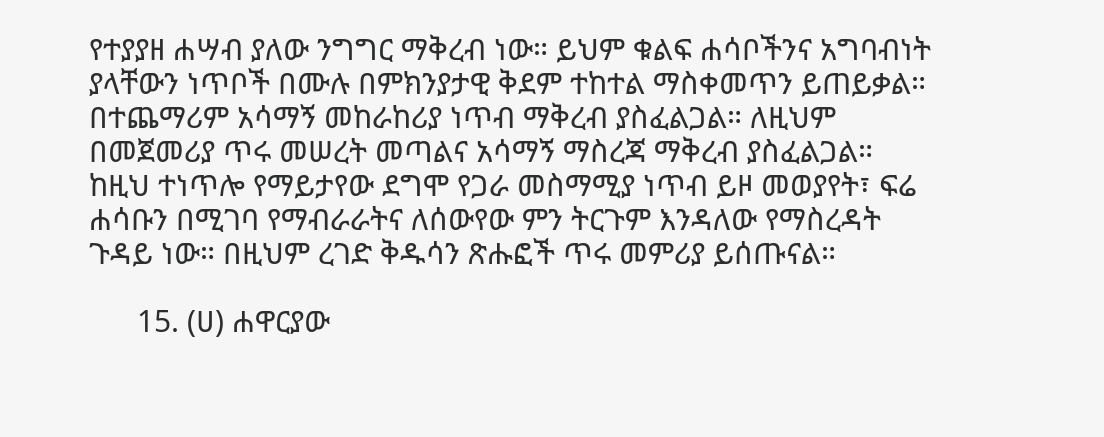የተያያዘ ሐሣብ ያለው ንግግር ማቅረብ ነው። ይህም ቁልፍ ሐሳቦችንና አግባብነት ያላቸውን ነጥቦች በሙሉ በምክንያታዊ ቅደም ተከተል ማስቀመጥን ይጠይቃል። በተጨማሪም አሳማኝ መከራከሪያ ነጥብ ማቅረብ ያስፈልጋል። ለዚህም በመጀመሪያ ጥሩ መሠረት መጣልና አሳማኝ ማስረጃ ማቅረብ ያስፈልጋል። ከዚህ ተነጥሎ የማይታየው ደግሞ የጋራ መስማሚያ ነጥብ ይዞ መወያየት፣ ፍሬ ሐሳቡን በሚገባ የማብራራትና ለሰውየው ምን ትርጉም እንዳለው የማስረዳት ጉዳይ ነው። በዚህም ረገድ ቅዱሳን ጽሑፎች ጥሩ መምሪያ ይሰጡናል።

      15. (ሀ) ሐዋርያው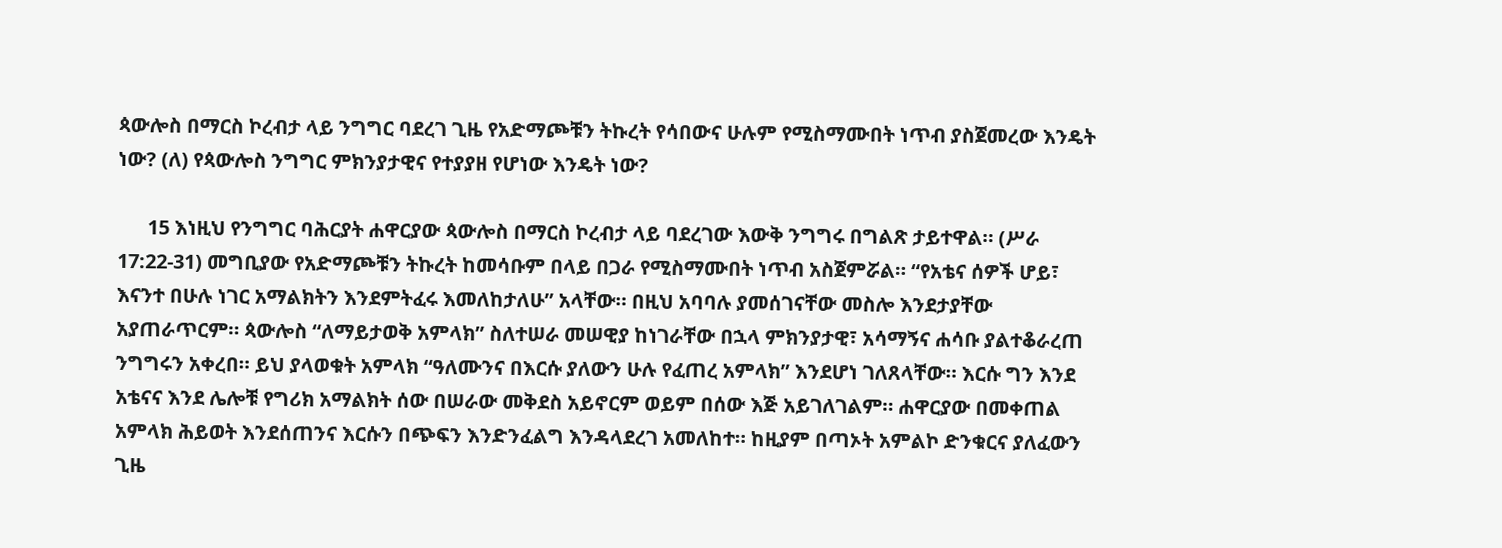ጳውሎስ በማርስ ኮረብታ ላይ ንግግር ባደረገ ጊዜ የአድማጮቹን ትኩረት የሳበውና ሁሉም የሚስማሙበት ነጥብ ያስጀመረው እንዴት ነው? (ለ) የጳውሎስ ንግግር ምክንያታዊና የተያያዘ የሆነው እንዴት ነው?

      15 እነዚህ የንግግር ባሕርያት ሐዋርያው ጳውሎስ በማርስ ኮረብታ ላይ ባደረገው እውቅ ንግግሩ በግልጽ ታይተዋል። (ሥራ 17:22-31) መግቢያው የአድማጮቹን ትኩረት ከመሳቡም በላይ በጋራ የሚስማሙበት ነጥብ አስጀምሯል። “የአቴና ሰዎች ሆይ፣ እናንተ በሁሉ ነገር አማልክትን እንደምትፈሩ እመለከታለሁ” አላቸው። በዚህ አባባሉ ያመሰገናቸው መስሎ እንደታያቸው አያጠራጥርም። ጳውሎስ “ለማይታወቅ አምላክ” ስለተሠራ መሠዊያ ከነገራቸው በኋላ ምክንያታዊ፣ አሳማኝና ሐሳቡ ያልተቆራረጠ ንግግሩን አቀረበ። ይህ ያላወቁት አምላክ “ዓለሙንና በእርሱ ያለውን ሁሉ የፈጠረ አምላክ” እንደሆነ ገለጸላቸው። እርሱ ግን እንደ አቴናና እንደ ሌሎቹ የግሪክ አማልክት ሰው በሠራው መቅደስ አይኖርም ወይም በሰው እጅ አይገለገልም። ሐዋርያው በመቀጠል አምላክ ሕይወት እንደሰጠንና እርሱን በጭፍን እንድንፈልግ እንዳላደረገ አመለከተ። ከዚያም በጣኦት አምልኮ ድንቁርና ያለፈውን ጊዜ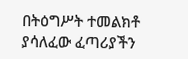በትዕግሥት ተመልክቶ ያሳለፈው ፈጣሪያችን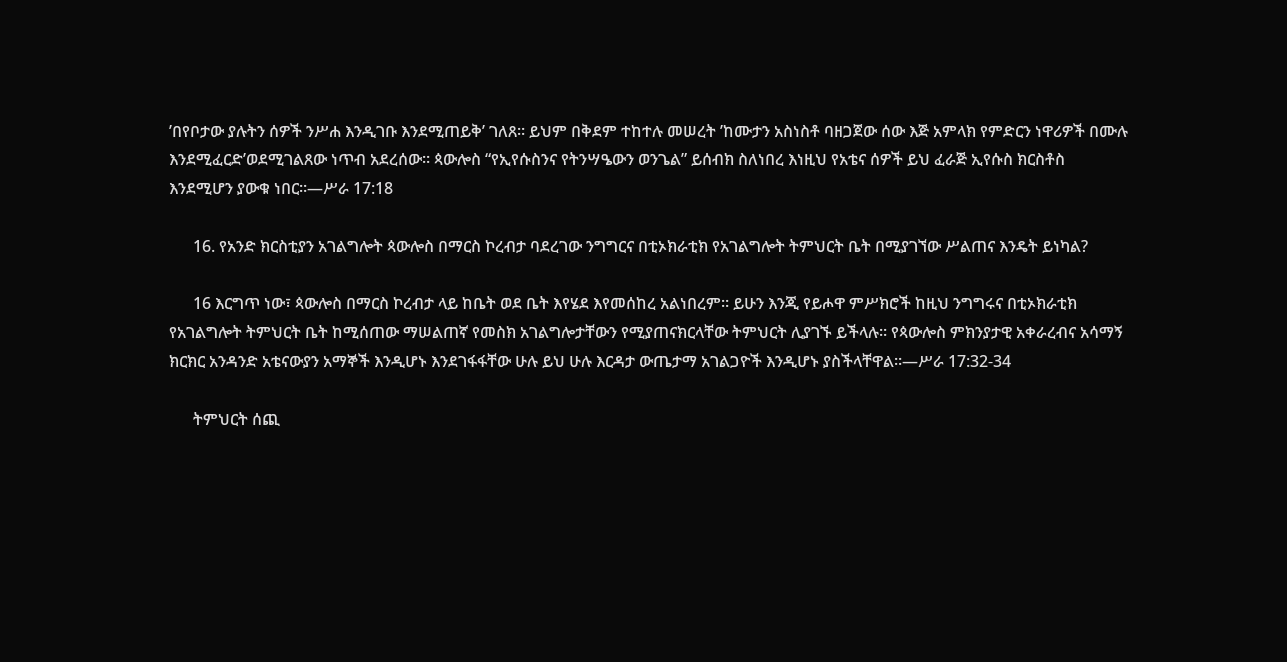’በየቦታው ያሉትን ሰዎች ንሥሐ እንዲገቡ እንደሚጠይቅ’ ገለጸ። ይህም በቅደም ተከተሉ መሠረት ’ከሙታን አስነስቶ ባዘጋጀው ሰው እጅ አምላክ የምድርን ነዋሪዎች በሙሉ እንደሚፈርድ’ወደሚገልጸው ነጥብ አደረሰው። ጳውሎስ “የኢየሱስንና የትንሣዔውን ወንጌል” ይሰብክ ስለነበረ እነዚህ የአቴና ሰዎች ይህ ፈራጅ ኢየሱስ ክርስቶስ እንደሚሆን ያውቁ ነበር።—ሥራ 17:18

      16. የአንድ ክርስቲያን አገልግሎት ጳውሎስ በማርስ ኮረብታ ባደረገው ንግግርና በቲኦክራቲክ የአገልግሎት ትምህርት ቤት በሚያገኘው ሥልጠና እንዴት ይነካል?

      16 እርግጥ ነው፣ ጳውሎስ በማርስ ኮረብታ ላይ ከቤት ወደ ቤት እየሄደ እየመሰከረ አልነበረም። ይሁን እንጂ የይሖዋ ምሥክሮች ከዚህ ንግግሩና በቲኦክራቲክ የአገልግሎት ትምህርት ቤት ከሚሰጠው ማሠልጠኛ የመስክ አገልግሎታቸውን የሚያጠናክርላቸው ትምህርት ሊያገኙ ይችላሉ። የጳውሎስ ምክንያታዊ አቀራረብና አሳማኝ ክርክር አንዳንድ አቴናውያን አማኞች እንዲሆኑ እንደገፋፋቸው ሁሉ ይህ ሁሉ እርዳታ ውጤታማ አገልጋዮች እንዲሆኑ ያስችላቸዋል።—ሥራ 17:32-34

      ትምህርት ሰጪ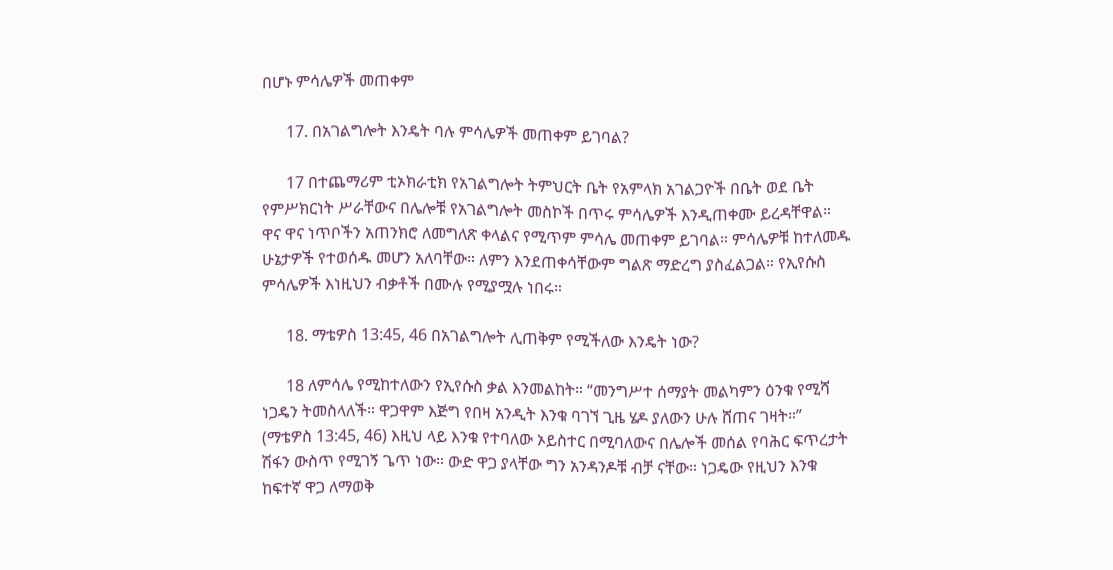በሆኑ ምሳሌዎች መጠቀም

      17. በአገልግሎት እንዴት ባሉ ምሳሌዎች መጠቀም ይገባል?

      17 በተጨማሪም ቲኦክራቲክ የአገልግሎት ትምህርት ቤት የአምላክ አገልጋዮች በቤት ወደ ቤት የምሥክርነት ሥራቸውና በሌሎቹ የአገልግሎት መስኮች በጥሩ ምሳሌዎች እንዲጠቀሙ ይረዳቸዋል። ዋና ዋና ነጥቦችን አጠንክሮ ለመግለጽ ቀላልና የሚጥም ምሳሌ መጠቀም ይገባል። ምሳሌዎቹ ከተለመዱ ሁኔታዎች የተወሰዱ መሆን አለባቸው። ለምን እንደጠቀሳቸውም ግልጽ ማድረግ ያስፈልጋል። የኢየሱስ ምሳሌዎች እነዚህን ብቃቶች በሙሉ የሚያሟሉ ነበሩ።

      18. ማቴዎስ 13:45, 46 በአገልግሎት ሊጠቅም የሚችለው እንዴት ነው?

      18 ለምሳሌ የሚከተለውን የኢየሱስ ቃል እንመልከት። “መንግሥተ ሰማያት መልካምን ዕንቁ የሚሻ ነጋዴን ትመስላለች። ዋጋዋም እጅግ የበዛ አንዲት እንቁ ባገኘ ጊዜ ሄዶ ያለውን ሁሉ ሸጠና ገዛት።” (ማቴዎስ 13:45, 46) እዚህ ላይ እንቁ የተባለው ኦይስተር በሚባለውና በሌሎች መሰል የባሕር ፍጥረታት ሽፋን ውስጥ የሚገኝ ጌጥ ነው። ውድ ዋጋ ያላቸው ግን አንዳንዶቹ ብቻ ናቸው። ነጋዴው የዚህን እንቁ ከፍተኛ ዋጋ ለማወቅ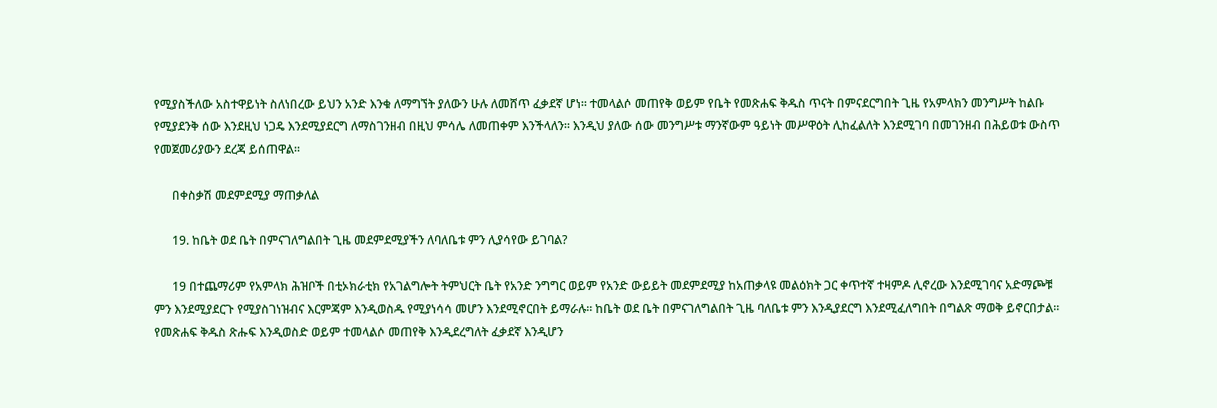የሚያስችለው አስተዋይነት ስለነበረው ይህን አንድ እንቁ ለማግኘት ያለውን ሁሉ ለመሸጥ ፈቃደኛ ሆነ። ተመላልሶ መጠየቅ ወይም የቤት የመጽሐፍ ቅዱስ ጥናት በምናደርግበት ጊዜ የአምላክን መንግሥት ከልቡ የሚያደንቅ ሰው እንደዚህ ነጋዴ እንደሚያደርግ ለማስገንዘብ በዚህ ምሳሌ ለመጠቀም እንችላለን። እንዲህ ያለው ሰው መንግሥቱ ማንኛውም ዓይነት መሥዋዕት ሊከፈልለት እንደሚገባ በመገንዘብ በሕይወቱ ውስጥ የመጀመሪያውን ደረጃ ይሰጠዋል።

      በቀስቃሽ መደምደሚያ ማጠቃለል

      19. ከቤት ወደ ቤት በምናገለግልበት ጊዜ መደምደሚያችን ለባለቤቱ ምን ሊያሳየው ይገባል?

      19 በተጨማሪም የአምላክ ሕዝቦች በቲኦክራቲክ የአገልግሎት ትምህርት ቤት የአንድ ንግግር ወይም የአንድ ውይይት መደምደሚያ ከአጠቃላዩ መልዕክት ጋር ቀጥተኛ ተዛምዶ ሊኖረው እንደሚገባና አድማጮቹ ምን እንደሚያደርጉ የሚያስገነዝብና እርምጃም እንዲወስዱ የሚያነሳሳ መሆን እንደሚኖርበት ይማራሉ። ከቤት ወደ ቤት በምናገለግልበት ጊዜ ባለቤቱ ምን እንዲያደርግ እንደሚፈለግበት በግልጽ ማወቅ ይኖርበታል። የመጽሐፍ ቅዱስ ጽሑፍ እንዲወስድ ወይም ተመላልሶ መጠየቅ እንዲደረግለት ፈቃደኛ እንዲሆን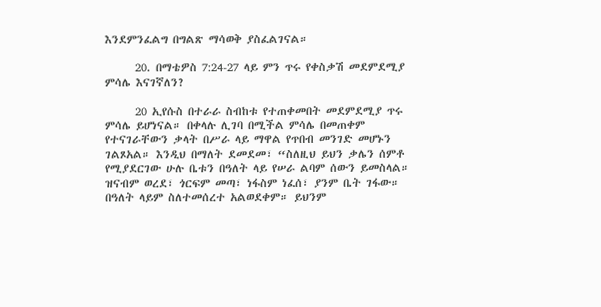እንደምንፈልግ በግልጽ ማሳወቅ ያስፈልገናል።

      20. በማቴዎስ 7:24-27 ላይ ምን ጥሩ የቀስቃሽ መደምደሚያ ምሳሌ እናገኛለን?

      20 ኢየሱስ በተራራ ስብከቱ የተጠቀመበት መደምደሚያ ጥሩ ምሳሌ ይሆነናል። በቀላሉ ሊገባ በሚችል ምሳሌ በመጠቀም የተናገራቸውን ቃላት በሥራ ላይ ማዋል የጥበብ መንገድ መሆኑን ገልጾአል። እንዲህ በማለት ደመደመ፣ “ስለዚህ ይህን ቃሌን ሰምቶ የሚያደርገው ሁሉ ቤቱን በዓለት ላይ የሠራ ልባም ሰውን ይመስላል። ዝናብም ወረደ፣ ጎርፍም መጣ፣ ነፋስም ነፈሰ፣ ያንም ቤት ገፋው። በዓለት ላይም ስለተመሰረተ አልወደቀም። ይህንም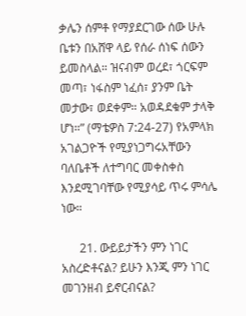ቃሌን ሰምቶ የማያደርገው ሰው ሁሉ ቤቱን በአሸዋ ላይ የሰራ ሰነፍ ሰውን ይመስላል። ዝናብም ወረደ፣ ጎርፍም መጣ፣ ነፋስም ነፈሰ፣ ያንም ቤት መታው፣ ወደቀም። አወዳደቁም ታላቅ ሆነ።” (ማቴዎስ 7:24-27) የአምላክ አገልጋዮች የሚያነጋግሩአቸውን ባለቤቶች ለተግባር መቀስቀስ እንደሚገባቸው የሚያሳይ ጥሩ ምሳሌ ነው።

      21. ውይይታችን ምን ነገር አስረድቶናል? ይሁን እንጂ ምን ነገር መገንዘብ ይኖርብናል?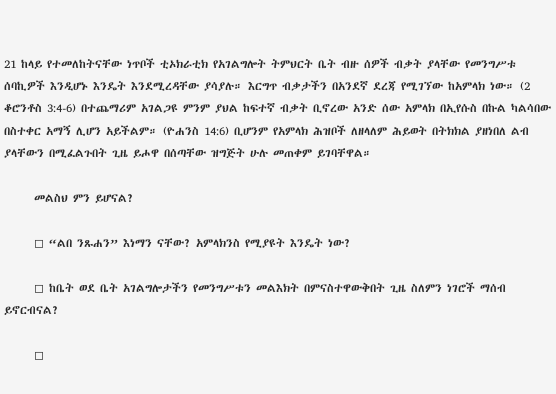21 ከላይ የተመለከትናቸው ነጥቦች ቲኦክራቲክ የአገልግሎት ትምህርት ቤት ብዙ ሰዎች ብቃት ያላቸው የመንግሥቱ ሰባኪዎች እንዲሆኑ እንዴት እንደሚረዳቸው ያሳያሉ። እርግጥ ብቃታችን በአንደኛ ደረጃ የሚገኘው ከአምላክ ነው። (2 ቆሮንቶስ 3:4-6) በተጨማሪም አገልጋዩ ምንም ያህል ከፍተኛ ብቃት ቢኖረው አንድ ሰው አምላክ በኢየሱስ በኩል ካልሳበው በስተቀር አማኝ ሊሆን አይችልም። (ዮሐንስ 14:6) ቢሆንም የአምላክ ሕዝቦች ለዘላለም ሕይወት በትክክል ያዘነበለ ልብ ያላቸውን በሚፈልጉበት ጊዜ ይሖዋ በሰጣቸው ዝግጅት ሁሉ መጠቀም ይገባቸዋል።

      መልስህ ምን ይሆናል?

      ◻ “ልበ ንጹሐን” እነማን ናቸው? አምላክንስ የሚያዩት እንዴት ነው?

      ◻ ከቤት ወደ ቤት አገልግሎታችን የመንግሥቱን መልእክት በምናስተዋውቅበት ጊዜ ስለምን ነገሮች ማሰብ ይኖርብናል?

      ◻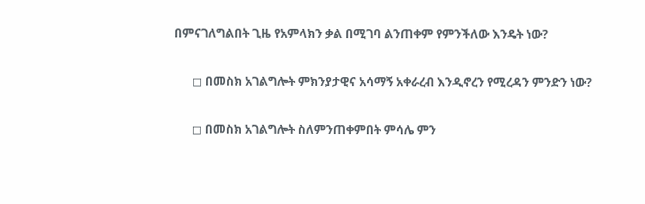በምናገለግልበት ጊዜ የአምላክን ቃል በሚገባ ልንጠቀም የምንችለው እንዴት ነው?

      ◻ በመስክ አገልግሎት ምክንያታዊና አሳማኝ አቀራረብ እንዲኖረን የሚረዳን ምንድን ነው?

      ◻ በመስክ አገልግሎት ስለምንጠቀምበት ምሳሌ ምን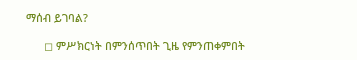ማሰብ ይገባል?

      ◻ ምሥክርነት በምንሰጥበት ጊዜ የምንጠቀምበት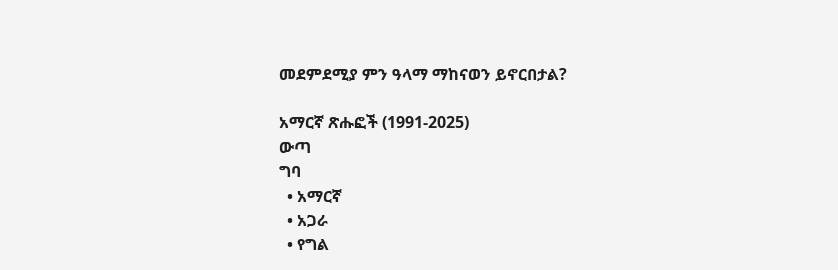መደምደሚያ ምን ዓላማ ማከናወን ይኖርበታል?

አማርኛ ጽሑፎች (1991-2025)
ውጣ
ግባ
  • አማርኛ
  • አጋራ
  • የግል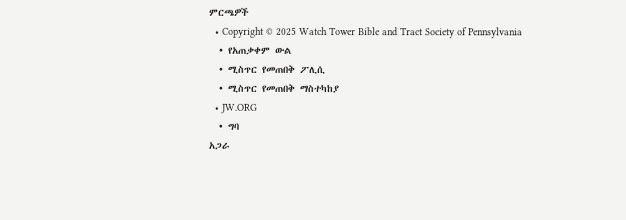ምርጫዎች
  • Copyright © 2025 Watch Tower Bible and Tract Society of Pennsylvania
  • የአጠቃቀም ውል
  • ሚስጥር የመጠበቅ ፖሊሲ
  • ሚስጥር የመጠበቅ ማስተካከያ
  • JW.ORG
  • ግባ
አጋራ